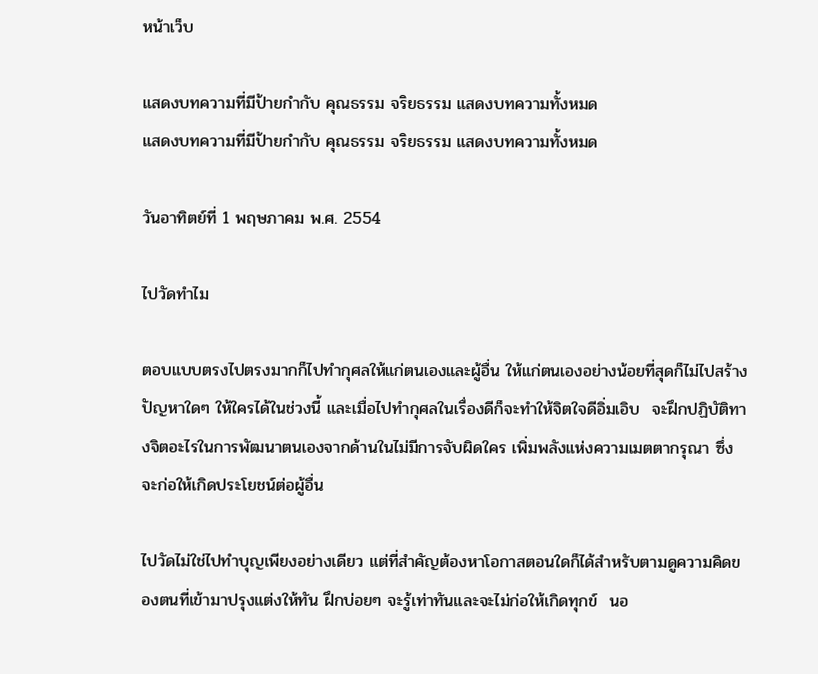หน้าเว็บ

แสดงบทความที่มีป้ายกำกับ คุณธรรม จริยธรรม แสดงบทความทั้งหมด
แสดงบทความที่มีป้ายกำกับ คุณธรรม จริยธรรม แสดงบทความทั้งหมด

วันอาทิตย์ที่ 1 พฤษภาคม พ.ศ. 2554

ไปวัดทำไม

ตอบแบบตรงไปตรงมากก็ไปทำกุศลให้แก่ตนเองและผู้อื่น ให้แก่ตนเองอย่างน้อยที่สุดก็ไม่ไปสร้างปัญหาใดๆ ให้ใครได้ในช่วงนี้ และเมื่อไปทำกุศลในเรื่องดีก็จะทำให้จิตใจดีอิ่มเอิบ  จะฝึกปฏิบัติทางจิตอะไรในการพัฒนาตนเองจากด้านในไม่มีการจับผิดใคร เพิ่มพลังแห่งความเมตตากรุณา ซึ่งจะก่อให้เกิดประโยชน์ต่อผู้อื่น

ไปวัดไม่ใช่ไปทำบุญเพียงอย่างเดียว แต่ที่สำคัญต้องหาโอกาสตอนใดก็ได้สำหรับตามดูความคิดของตนที่เข้ามาปรุงแต่งให้ทัน ฝึกบ่อยๆ จะรู้เท่าทันและจะไม่ก่อให้เกิดทุกข์  นอ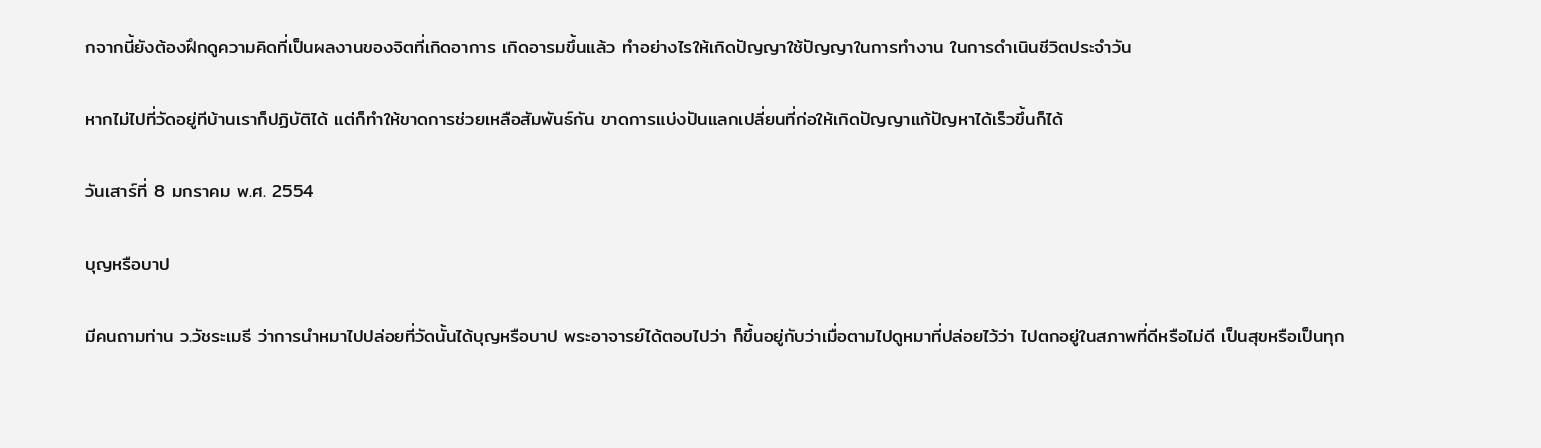กจากนี้ยังต้องฝึกดูความคิดที่เป็นผลงานของจิตที่เกิดอาการ เกิดอารมขึ้นแล้ว ทำอย่างไรให้เกิดปัญญาใช้ปัญญาในการทำงาน ในการดำเนินชีวิตประจำวัน

หากไม่ไปที่วัดอยู่ทีบ้านเราก็ปฏิบัติได้ แต่ก็ทำให้ขาดการช่วยเหลือสัมพันธ์กัน ขาดการแบ่งปันแลกเปลี่ยนที่ก่อให้เกิดปัญญาแก้ปัญหาได้เร็วขึ้นก็ได้

วันเสาร์ที่ 8 มกราคม พ.ศ. 2554

บุญหรือบาป

มีคนถามท่าน ว.วัชระเมธี ว่าการนำหมาไปปล่อยที่วัดนั้นได้บุญหรือบาป พระอาจารย์ได้ตอบไปว่า ก็ขึ้นอยู่กับว่าเมื่อตามไปดูหมาที่ปล่อยไว้ว่า ไปตกอยู่ในสภาพที่ดีหรือไม่ดี เป็นสุขหรือเป็นทุก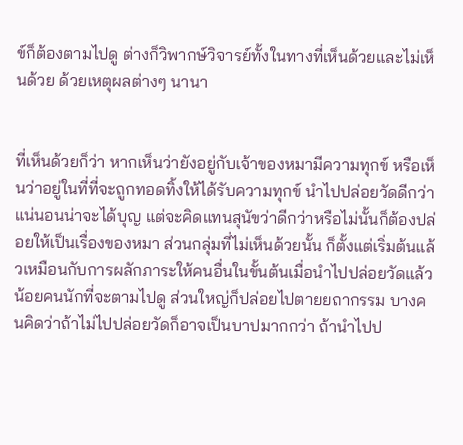ข์ก็ต้องตามไปดู ต่างก็วิพากษ์วิจารย์ทั้งในทางที่เห็นด้วยและไม่เห็นด้วย ด้วยเหตุผลต่างๆ นานา


ที่เห็นด้วยก็ว่า หากเห็นว่ายังอยู่กับเจ้าของหมามีความทุกข์ หรือเห็นว่าอยู่ในที่ที่จะถูกทอดทิ้งให้ได้รับความทุกข์ นำไปปล่อยวัดดีกว่าแน่นอนน่าจะได้บุญ แต่จะคิดแทนสุนัขว่าดีกว่าหรือไม่นั้นก็ต้องปล่อยให้เป็นเรื่องของหมา ส่วนกลุ่มที่ไม่เห็นด้วยนั้น ก็ตั้งแต่เริ่มต้นแล้วเหมือนกับการผลักภาระให้คนอื่นในขั้นต้นเมื่อนำไปปล่อยวัดแล้วน้อยคนนักที่จะตามไปดู ส่วนใหญ่ก็ปล่อยไปตายยถากรรม บางคนคิดว่าถ้าไม่ไปปล่อยวัดก็อาจเป็นบาปมากกว่า ถ้านำไปป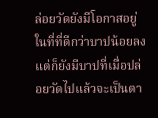ล่อยวัดยังมีโอกาสอยู่ในที่ที่ดีกว่าบาปน้อยลงแต่ก็ยังมีบาปที่เมื่อปล่อยวัดไปแล้วจะเป็นตา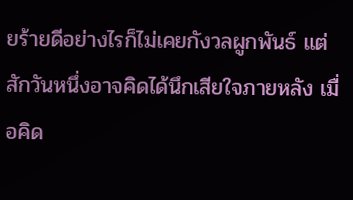ยร้ายดีอย่างไรก็ไม่เคยกังวลผูกพันธ์ แต่สักวันหนึ่งอาจคิดได้นึกเสียใจภายหลัง เมื่อคิด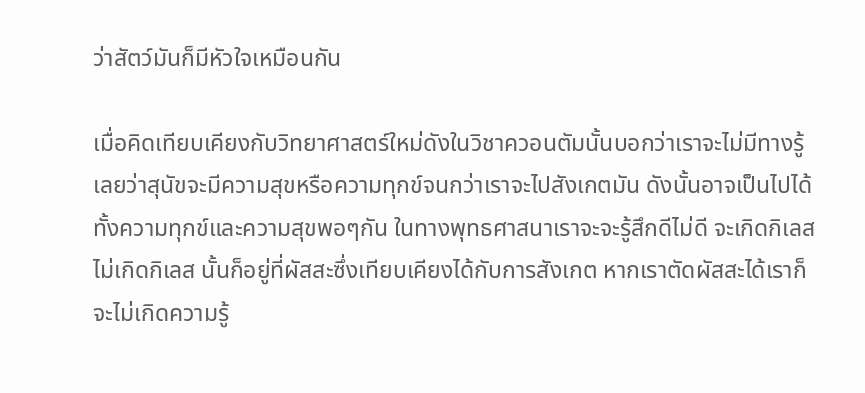ว่าสัตว์มันก็มีหัวใจเหมือนกัน

เมื่อคิดเทียบเคียงกับวิทยาศาสตร์ใหม่ดังในวิชาควอนตัมนั้นบอกว่าเราจะไม่มีทางรู้เลยว่าสุนัขจะมีความสุขหรือความทุกข์จนกว่าเราจะไปสังเกตมัน ดังนั้นอาจเป็นไปได้ทั้งความทุกข์และความสุขพอๆกัน ในทางพุทธศาสนาเราจะจะรู้สึกดีไม่ดี จะเกิดกิเลสไม่เกิดกิเลส นั้นก็อยู่ที่ผัสสะซึ่งเทียบเคียงได้กับการสังเกต หากเราตัดผัสสะได้เราก็จะไม่เกิดความรู้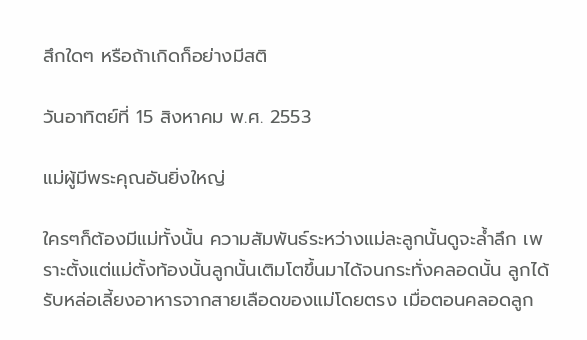สึกใดๆ หรือถ้าเกิดก็อย่างมีสติ

วันอาทิตย์ที่ 15 สิงหาคม พ.ศ. 2553

แม่ผู้มีพระคุณอันยิ่งใหญ่

ใครๆก็ต้องมีแม่ทั้งนั้น ความสัมพันธ์ระหว่างแม่ละลูกนั้นดูจะล้ำลึก เพราะตั้งแต่แม่ตั้งท้องนั้นลูกนั้นเติมโตขึ้นมาได้จนกระทั่งคลอดนั้น ลูกได้รับหล่อเลี้ยงอาหารจากสายเลือดของแม่โดยตรง เมื่อตอนคลอดลูก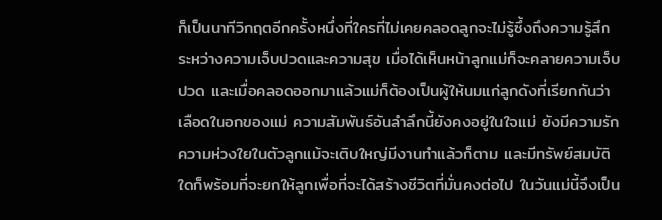ก็เป็นนาทีวิกฤตอีกครั้งหนึ่งที่ใครที่ไม่เคยคลอดลูกจะไม่รู้ซึ้งถึงความรู้สึกระหว่างความเจ็บปวดและความสุข เมื่อได้เห็นหน้าลูกแม่ก็จะคลายความเจ็บปวด และเมื่อคลอดออกมาแล้วแม่ก็ต้องเป็นผู้ให้นมแก่ลูกดังที่เรียกกันว่าเลือดในอกของแม่ ความสัมพันธ์อันลำลึกนี้ยังคงอยู่ในใจแม่ ยังมีความรักความห่วงใยในตัวลูกแม้จะเติบใหญ่มีงานทำแล้วก็ตาม และมีทรัพย์สมบัติใดก็พร้อมที่จะยกให้ลูกเพื่อที่จะได้สร้างชีวิตที่มั่นคงต่อไป ในวันแม่นี้จึงเป็น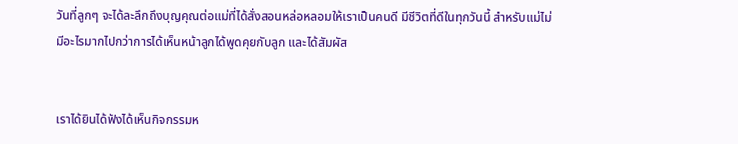วันที่ลูกๆ จะได้ละลึกถึงบุญคุณต่อแม่ที่ได้สั่งสอนหล่อหลอมให้เราเป็นคนดี มีชีวิตที่ดีในทุกวันนี้ สำหรับแม่ไม่มีอะไรมากไปกว่าการได้เห็นหน้าลูกได้พูดคุยกับลูก และได้สัมผัส


เราได้ยินได้ฟังได้เห็นกิจกรรมห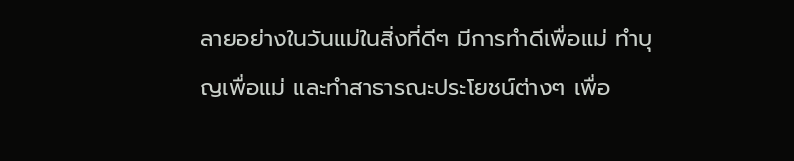ลายอย่างในวันแม่ในสิ่งที่ดีๆ มีการทำดีเพื่อแม่ ทำบุญเพื่อแม่ และทำสาธารณะประโยชน์ต่างๆ เพื่อ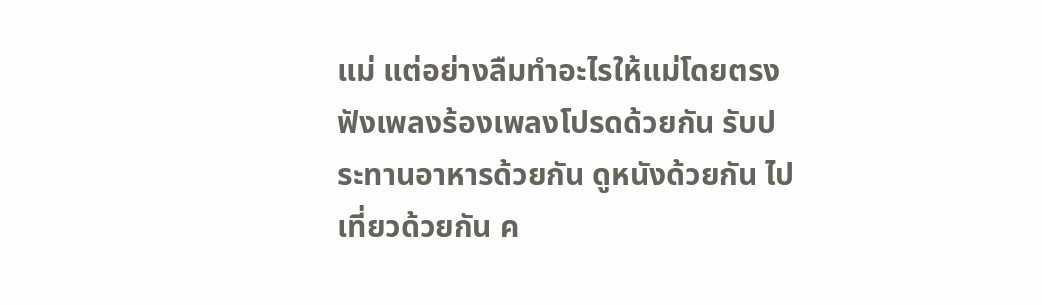แม่ แต่อย่างลืมทำอะไรให้แม่โดยตรง ฟังเพลงร้องเพลงโปรดด้วยกัน รับประทานอาหารด้วยกัน ดูหนังด้วยกัน ไปเที่ยวด้วยกัน ค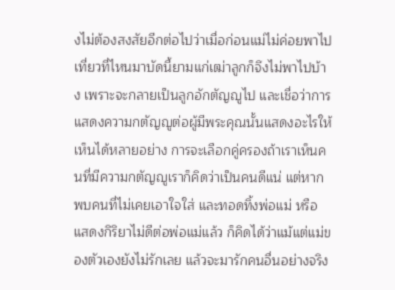งไม่ต้องสงสัยอีกต่อไปว่าเมื่อก่อนแม่ไม่ค่อยพาไปเที่ยวที่ไหนมาบัดนี้ยามแก่เฒ่าลูกก็จึงไม่พาไปบ้าง เพราะจะกลายเป็นลูกอักตัญญูไป และเชื่อว่าการแสดงความกตัญญูต่อผู้มีพระคุณนั้นแสดงอะไรให้เห็นได้หลายอย่าง การจะเลือกคู่ครองถ้าเราเห็นคนที่มีความกตัญญูเราก็คิดว่าเป็นคนดีแน่ แต่หากพบคนที่ไม่เคยเอาใจใส่ และทอดทิ้งพ่อแม่ หรือแสดงกิริยาไม่ดีต่อพ่อแม่แล้ว ก็คิดได้ว่าแม้แต่แม่ของตัวเองยังไม่รักเลย แล้วจะมารักคนอื่นอย่างจริง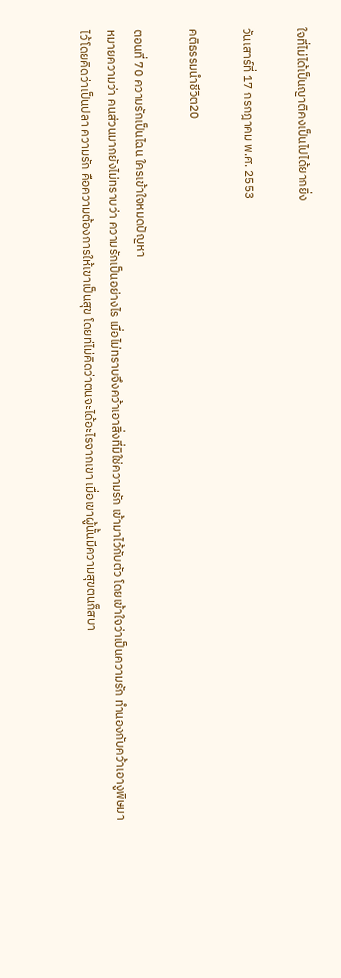ใจที่ไม่ได้เป็นญาติคงเป็นไปได้ยากยิ่ง

วันเสาร์ที่ 17 กรกฎาคม พ.ศ. 2553

คติธรรมนำชีวิต20

ตอนที่ 70 ความรักเป็นไฉน ใครเข้าใจหมดปัญหา
หมายความว่า คนส่วนมากยังไม่ทราบว่า ความรักเป็นอย่างไร เมื่อไม่ทราบจึงคว้าเอาสิ่งที่มิใช่ความรัก เข้ามาไว้กับตัว โดยเข้าใจว่าเป็นความรัก ทำนองกับคว้าเอางูพิษมาไว้โดยคิดว่าเป็นปลา ความรัก คือความต้องการให้เขาเป็นสุข โดยท่ไม่คิดว่าตนจะได้อะไรจากเขา เมื่อเขาผู้นั้นมีความสุขตนก็สบา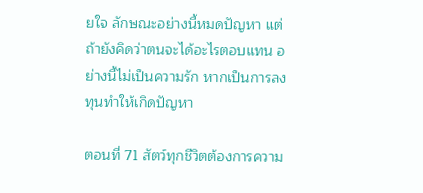ยใจ ลักษณะอย่างนี้หมดปัญหา แต่ถ้ายังคิดว่าตนจะได้อะไรตอบแทน อย่างนี้ไม่เป็นความรัก หากเป็นการลงทุนทำให้เกิดปัญหา

ตอนที่ 71 สัตว์ทุกชีวิตต้องการความ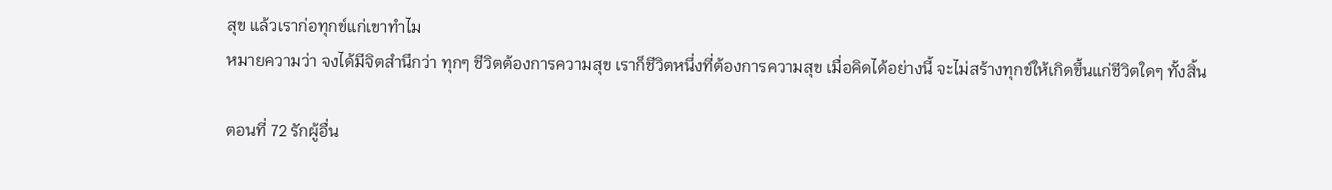สุข แล้วเราก่อทุกข์แก่เขาทำไม
หมายความว่า จงได้มีจิตสำนึกว่า ทุกๆ ชีวิตต้องการความสุข เราก็ชีวิตหนึ่งที่ต้องการความสุข เมื่อคิดได้อย่างนี้ จะไม่สร้างทุกข์ให้เกิดขึ้นแก่ชีวิตใดๆ ทั้งสิ้น

ตอนที่ 72 รักผู้อื่น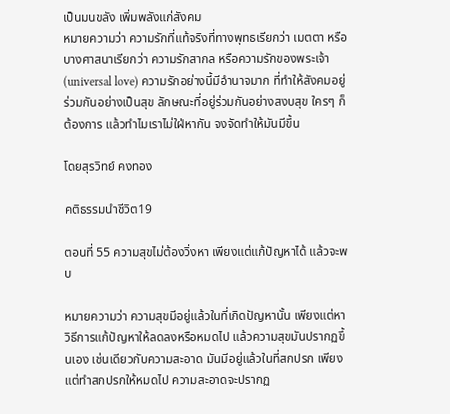เป็นมนขลัง เพิ่มพลังแก่สังคม
หมายความว่า ความรักที่แท้จริงที่ทางพุทธเรียกว่า เมตตา หรือบางศาสนาเรียกว่า ความรักสากล หรือความรักของพระเจ้า (universal love) ความรักอย่างนี้มีอำนาจมาก ที่ทำให้สังคมอยู่ร่วมกันอย่างเป็นสุข ลักษณะที่อยู่ร่วมกันอย่างสงบสุข ใครๆ ก็ต้องการ แล้วทำไมเราไม่ใฝ่หากัน จงจัดทำให้มันมีขึ้น

โดยสุรวิทย์ คงทอง

คติธรรมนำชีวิต19

ตอนที่ 55 ความสุขไม่ต้องวิ่งหา เพียงแต่แก้ปัญหาได้ แล้วจะพบ

หมายความว่า ความสุขมีอยู่แล้วในที่เกิดปัญหานั้น เพียงแต่หาวิธีการแก้ปัญหาให้ลดลงหรือหมดไป แล้วความสุขมันปรากฏขึ้นเอง เช่นเดียวกับความสะอาด มันมีอยู่แล้วในที่สกปรก เพียงแต่ทำสกปรกให้หมดไป ความสะอาดจะปรากฏ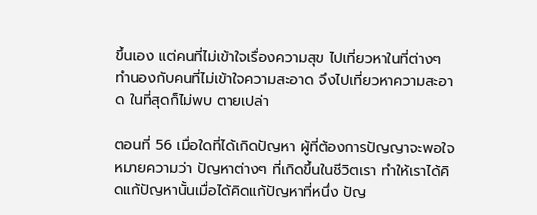ขึ้นเอง แต่คนที่ไม่เข้าใจเรื่องความสุข ไปเที่ยวหาในที่ต่างๆ ทำนองกับคนที่ไม่เข้าใจความสะอาด จึงไปเที่ยวหาความสะอาด ในที่สุดก็ไม่พบ ตายเปล่า

ตอนที่ 56 เมื่อใดที่ได้เกิดปัญหา ผู้ที่ต้องการปัญญาจะพอใจ
หมายความว่า ปัญหาต่างๆ ที่เกิดขึ้นในชีวิตเรา ทำให้เราได้คิดแก้ปัญหานั้นเมื่อได้คิดแก้ปัญหาที่หนึ่ง ปัญ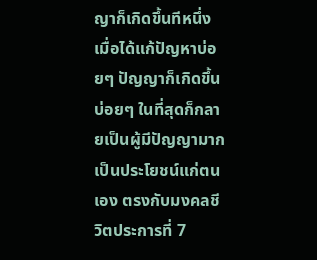ญาก็เกิดขึ้นทีหนึ่ง เมื่อได้แก้ปัญหาบ่อยๆ ปัญญาก็เกิดขึ้นบ่อยๆ ในที่สุดก็กลายเป็นผู้มีปัญญามาก เป็นประโยชน์แก่ตนเอง ตรงกับมงคลชีวิตประการที่ 7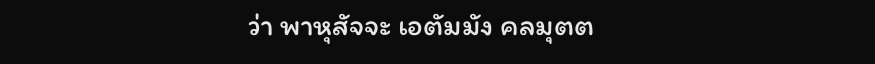ว่า พาหุสัจจะ เอตัมมัง คลมุตต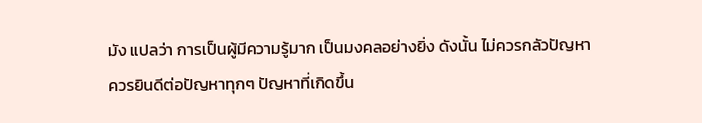มัง แปลว่า การเป็นผู้มีความรู้มาก เป็นมงคลอย่างยิ่ง ดังนั้น ไม่ควรกลัวปัญหา ควรยินดีต่อปัญหาทุกๆ ปัญหาที่เกิดขึ้น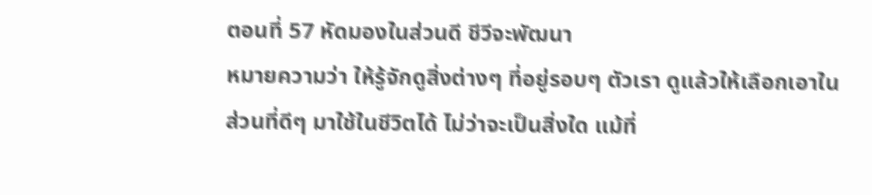ตอนที่ 57 หัดมองในส่วนดี ชีวีจะพัฒนา
หมายความว่า ให้รู้จักดูสิ่งต่างๆ ที่อยู่รอบๆ ตัวเรา ดูแล้วให้เลือกเอาในส่วนที่ดีๆ มาใช้ในชีวิตได้ ไม่ว่าจะเป็นสิ่งใด แม้ที่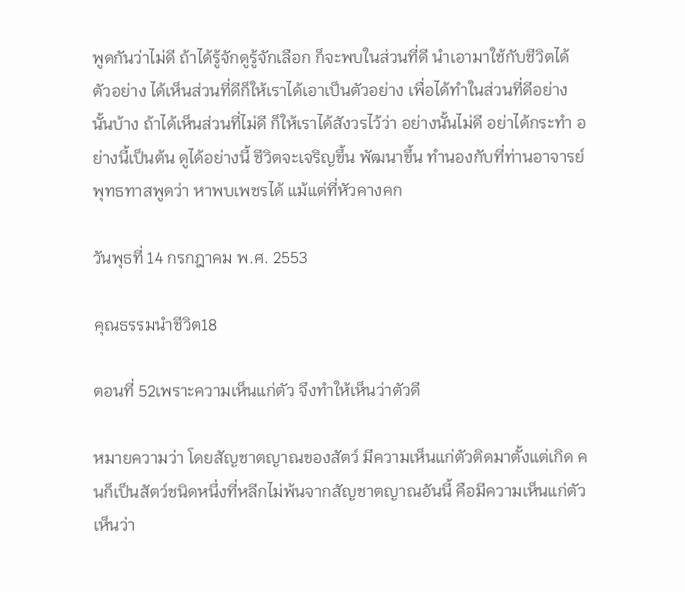พูดกันว่าไม่ดี ถ้าได้รู้จักดูรู้จักเลือก ก็จะพบในส่วนที่ดี นำเอามาใช้กับชีวิตได้ ตัวอย่าง ได้เห็นส่วนที่ดีก็ให้เราได้เอาเป็นตัวอย่าง เพื่อได้ทำในส่วนที่ดีอย่างนั้นบ้าง ถ้าได้เห็นส่วนที่ไม่ดี ก็ให้เราได้สังวรไว้ว่า อย่างนั้นไม่ดี อย่าได้กระทำ อย่างนี้เป็นต้น ดูได้อย่างนี้ ชีวิตจะเจริญขึ้น พัฒนาขึ้น ทำนองกับที่ท่านอาจารย์พุทธทาสพูดว่า หาพบเพชรได้ แม้แต่ที่หัวคางคก

วันพุธที่ 14 กรกฎาคม พ.ศ. 2553

คุณธรรมนำชีวิต18

ตอนที่ 52เพราะความเห็นแก่ตัว จึงทำให้เห็นว่าตัวดี

หมายความว่า โดยสัญชาตญาณของสัตว์ มีความเห็นแก่ตัวติดมาตั้งแต่เกิด คนก็เป็นสัตว์ชนิดหนึ่งที่หลีกไม่พ้นจากสัญชาตญาณอันนี้ คือมีความเห็นแก่ตัว เห็นว่า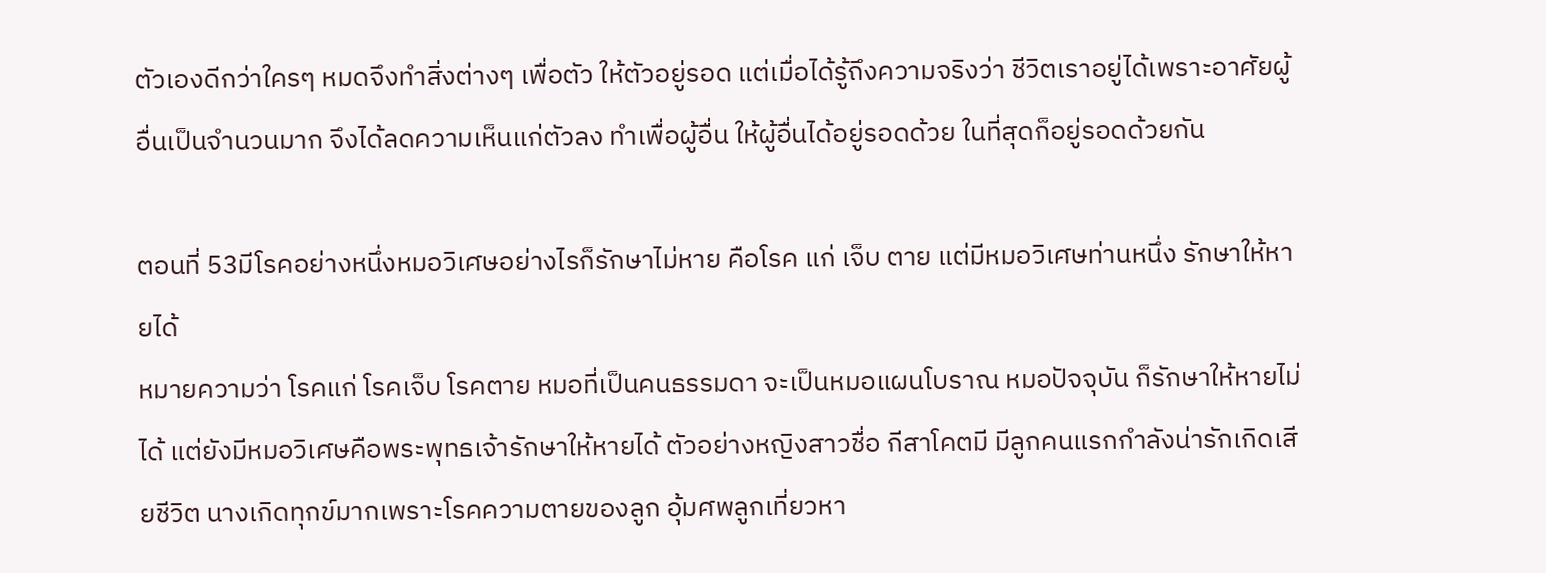ตัวเองดีกว่าใครๆ หมดจึงทำสิ่งต่างๆ เพื่อตัว ให้ตัวอยู่รอด แต่เมื่อได้รู้ถึงความจริงว่า ชีวิตเราอยู่ได้เพราะอาศัยผู้อื่นเป็นจำนวนมาก จึงได้ลดความเห็นแก่ตัวลง ทำเพื่อผู้อื่น ให้ผู้อื่นได้อยู่รอดด้วย ในที่สุดก็อยู่รอดด้วยกัน

ตอนที่ 53มีโรคอย่างหนึ่งหมอวิเศษอย่างไรก็รักษาไม่หาย คือโรค แก่ เจ็บ ตาย แต่มีหมอวิเศษท่านหนึ่ง รักษาให้หายได้
หมายความว่า โรคแก่ โรคเจ็บ โรคตาย หมอที่เป็นคนธรรมดา จะเป็นหมอแผนโบราณ หมอปัจจุบัน ก็รักษาให้หายไม่ได้ แต่ยังมีหมอวิเศษคือพระพุทธเจ้ารักษาให้หายได้ ตัวอย่างหญิงสาวชื่อ กีสาโคตมี มีลูกคนแรกกำลังน่ารักเกิดเสียชีวิต นางเกิดทุกข์มากเพราะโรคความตายของลูก อุ้มศพลูกเที่ยวหา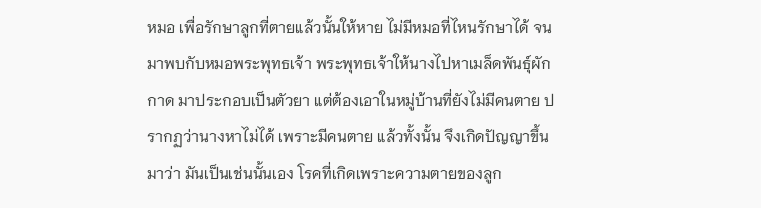หมอ เพื่อรักษาลูกที่ตายแล้วนั้นให้หาย ไม่มีหมอที่ไหนรักษาได้ จนมาพบกับหมอพระพุทธเจ้า พระพุทธเจ้าให้นางไปหาเมล็ดพันธุ์ผักกาด มาประกอบเป็นตัวยา แต่ต้องเอาในหมู่บ้านที่ยังไม่มีคนตาย ปรากฏว่านางหาไม่ได้ เพราะมีคนตาย แล้วทั้งนั้น จึงเกิดปัญญาขึ้นมาว่า มันเป็นเช่นนั้นเอง โรคที่เกิดเพราะความตายของลูก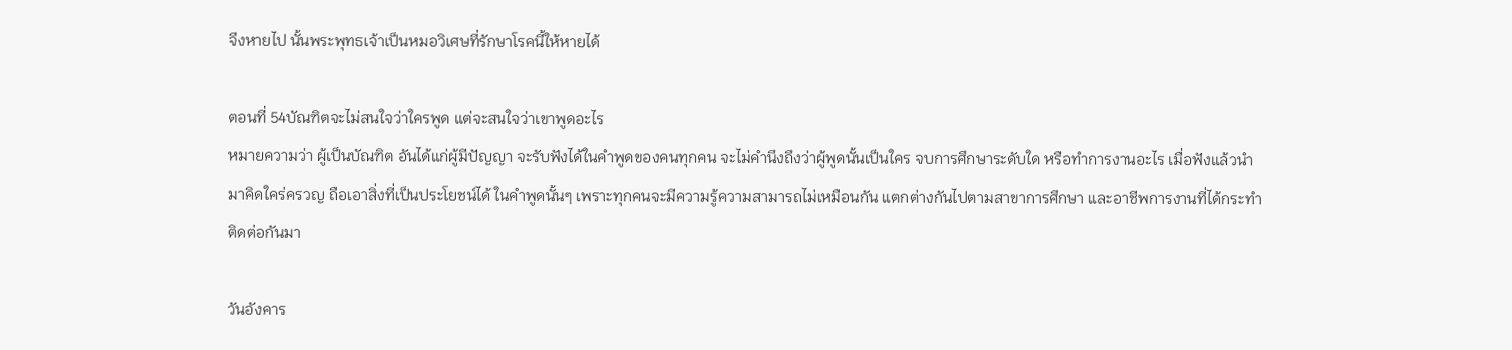จึงหายไป นั้นพระพุทธเจ้าเป็นหมอวิเศษที่รักษาโรคนี้ให้หายได้

ตอนที่ 54บัณฑิตจะไม่สนใจว่าใครพูด แต่จะสนใจว่าเขาพูดอะไร
หมายความว่า ผู้เป็นบัณฑิต อันได้แก่ผู้มีปัญญา จะรับฟังได้ในคำพูดของคนทุกคน จะไม่คำนึงถึงว่าผู้พูดนั้นเป็นใคร จบการศึกษาระดับใด หรือทำการงานอะไร เมื่อฟังแล้วนำมาคิดใคร่ครวญ ถือเอาสิ่งที่เป็นประโยชน์ได้ ในคำพูดนั้นๆ เพราะทุกคนจะมีความรู้ความสามารถไม่เหมือนกัน แตกต่างกันไปตามสาขาการศึกษา และอาชีพการงานที่ได้กระทำติดต่อกันมา

วันอังคาร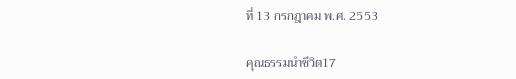ที่ 13 กรกฎาคม พ.ศ. 2553

คุณธรรมนำชีวิต17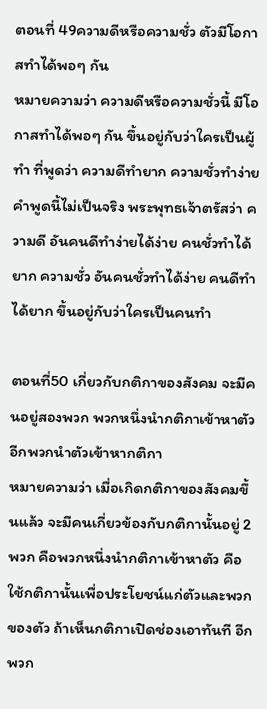ตอนที่ 49ความดีหรือความชั่ว ตัวมีโอกาสทำได้พอๆ กัน
หมายความว่า ความดีหรือความชั่วนี้ มีโอกาสทำได้พอๆ กัน ขึ้นอยู่กับว่าใครเป็นผู้ทำ ที่พูดว่า ความดีทำยาก ความชั่วทำง่าย คำพูดนี้ไม่เป็นจริง พระพุทธเจ้าตรัสว่า ความดี อันคนดีทำง่ายได้ง่าย คนชั่วทำได้ยาก ความชั่ว อันคนชั่วทำได้ง่าย คนดีทำได้ยาก ขึ้นอยู่กับว่าใครเป็นคนทำ

ตอนที่50 เกี่ยวกับกติกาของสังคม จะมีคนอยู่สองพวก พวกหนึ่งนำกติกาเข้าหาตัว อีกพวกนำตัวเข้าหากติกา
หมายความว่า เมื่อเกิดกติกาของสังคมขึ้นแล้ว จะมีคนเกี่ยวข้องกับกติกานั้นอยู่ 2 พวก คือพวกหนึ่งนำกติกาเข้าหาตัว คือใช้กติกานั้นเพื่อประโยชน์แก่ตัวและพวกของตัว ถ้าเห็นกติกาเปิดช่องเอาทันที อีกพวก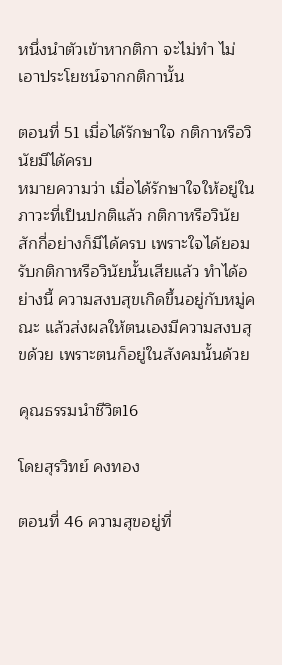หนึ่งนำตัวเข้าหากติกา จะไม่ทำ ไม่เอาประโยชน์จากกติกานั้น

ตอนที่ 51 เมื่อได้รักษาใจ กติกาหรือวินัยมีได้ครบ
หมายความว่า เมื่อได้รักษาใจให้อยู่ในภาวะที่เป็นปกติแล้ว กติกาหรือวินัยสักกี่อย่างก็มีได้ครบ เพราะใจได้ยอมรับกติกาหรือวินัยนั้นเสียแล้ว ทำได้อย่างนี้ ความสงบสุขเกิดขึ้นอยู่กับหมู่คณะ แล้วส่งผลให้ตนเองมีความสงบสุขด้วย เพราะตนก็อยู่ในสังคมนั้นด้วย

คุณธรรมนำชีวิต16

โดยสุรวิทย์ คงทอง

ตอนที่ 46 ความสุขอยู่ที่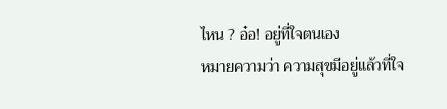ไหน ? อ๋อ! อยู่ที่ใจตนเอง
หมายความว่า ความสุขมีอยู่แล้วที่ใจ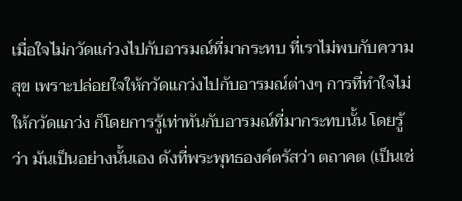เมื่อใจไม่กวัดแก่วงไปกับอารมณ์ที่มากระทบ ที่เราไม่พบกับความสุข เพราะปล่อยใจให้กวัดแกว่งไปกับอารมณ์ต่างๆ การที่ทำใจไม่ให้กวัดแกว่ง ก็โดยการรู้เท่าทันกับอารมณ์ที่มากระทบนั้น โดยรู้ว่า มันเป็นอย่างนั้นเอง ดังที่พระพุทธองค์ตรัสว่า ตถาคต (เป็นเช่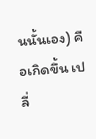นนั้นเอง) คือเกิดขึ้น เปลี่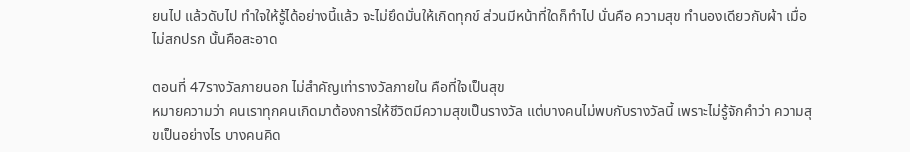ยนไป แล้วดับไป ทำใจให้รู้ได้อย่างนี้แล้ว จะไม่ยึดมั่นให้เกิดทุกข์ ส่วนมีหน้าที่ใดก็ทำไป นั่นคือ ความสุข ทำนองเดียวกับผ้า เมื่อไม่สกปรก นั้นคือสะอาด

ตอนที่ 47รางวัลภายนอก ไม่สำคัญเท่ารางวัลภายใน คือที่ใจเป็นสุข
หมายความว่า คนเราทุกคนเกิดมาต้องการให้ชีวิตมีความสุขเป็นรางวัล แต่บางคนไม่พบกับรางวัลนี้ เพราะไม่รู้จักคำว่า ความสุขเป็นอย่างไร บางคนคิด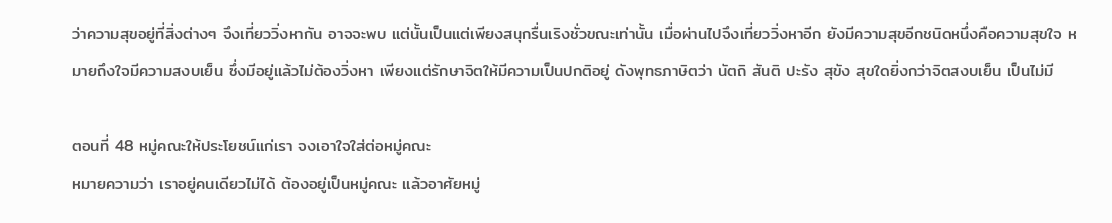ว่าความสุขอยู่ที่สิ่งต่างๆ จึงเที่ยววิ่งหากัน อาจจะพบ แต่นั้นเป็นแต่เพียงสนุกรื่นเริงชั่วขณะเท่านั้น เมื่อผ่านไปจึงเที่ยววิ่งหาอีก ยังมีความสุขอีกชนิดหนึ่งคือความสุขใจ หมายถึงใจมีความสงบเย็น ซึ่งมีอยู่แล้วไม่ต้องวิ่งหา เพียงแต่รักษาจิตให้มีความเป็นปกติอยู่ ดังพุทธภาษิตว่า นัตถิ สันติ ปะรัง สุขัง สุขใดยิ่งกว่าจิตสงบเย็น เป็นไม่มี

ตอนที่ 48 หมู่คณะให้ประโยชน์แก่เรา จงเอาใจใส่ต่อหมู่คณะ
หมายความว่า เราอยู่คนเดียวไม่ได้ ต้องอยู่เป็นหมู่คณะ แล้วอาศัยหมู่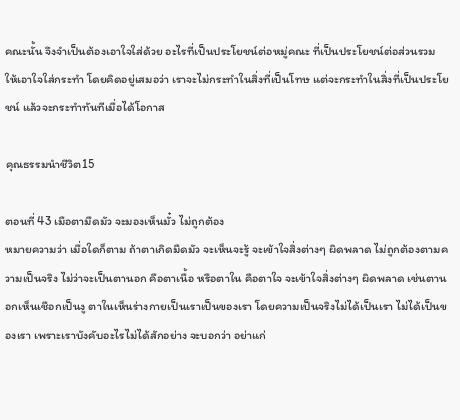คณะนั้น จึงจำเป็นต้องเอาใจใส่ด้วย อะไรที่เป็นประโยชน์ต่อหมู่คณะ ที่เป็นประโยชน์ต่อส่วนรวม ให้เอาใจใส่กระทำ โดยคิดอยู่เสมอว่า เราจะไม่กระทำในสิ่งที่เป็นโทษ แต่จะกระทำในสิ่งที่เป็นประโยชน์ แล้วจะกระทำทันทีเมื่อได้โอกาส

คุณธรรมนำชีวิต15

ตอนที่ 43 เมือตามืดมัว จะมองเห็นมั๋ว ไม่ถูกต้อง
หมายความว่า เมื่อใดก็ตาม ถ้าตาเกิดมืดมัว จะเห็นจะรู้ จะเข้าใจสิ่งต่างๆ ผิดพลาด ไม่ถูกต้องตามความเป็นจริง ไม่ว่าจะเป็นตานอก คือตาเนื้อ หรือตาใน คือตาใจ จะเข้าใจสิ่งต่างๆ ผิดพลาด เช่นตานอกเห็นเชือกเป็นงู ตาในเห็นร่างกายเป็นเราเป็นของเรา โดยความเป็นจริงไม่ได้เป็นเรา ไม่ได้เป็นของเรา เพราะเราบังคับอะไรไม่ได้สักอย่าง จะบอกว่า อย่าแก่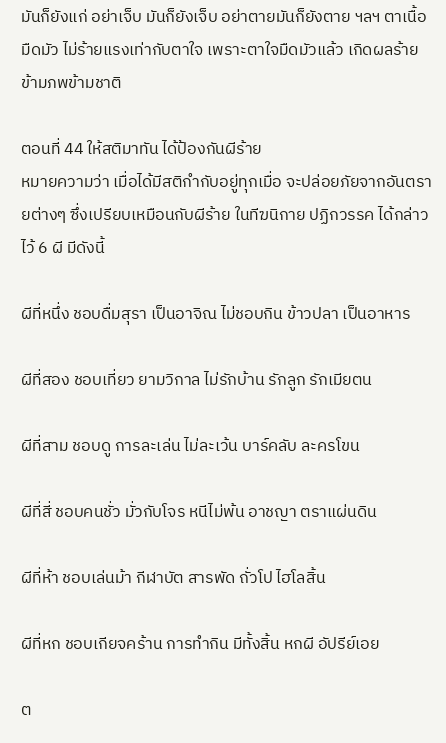มันก็ยังแก่ อย่าเจ็บ มันก็ยังเจ็บ อย่าตายมันก็ยังตาย ฯลฯ ตาเนื้อมืดมัว ไม่ร้ายแรงเท่ากับตาใจ เพราะตาใจมืดมัวแล้ว เกิดผลร้ายข้ามภพข้ามชาติ

ตอนที่ 44 ให้สติมาทัน ได้ป้องกันผีร้าย
หมายความว่า เมื่อได้มีสติกำกับอยู่ทุกเมื่อ จะปล่อยภัยจากอันตรายต่างๆ ซึ่งเปรียบเหมือนกับผีร้าย ในทีฆนิกาย ปฏิกวรรค ได้กล่าวไว้ 6 ผี มีดังนี้

ผีที่หนึ่ง ชอบดื่มสุรา เป็นอาจิณ ไม่ชอบกิน ข้าวปลา เป็นอาหาร

ผีที่สอง ชอบเที่ยว ยามวิกาล ไม่รักบ้าน รักลูก รักเมียตน

ผีที่สาม ชอบดู การละเล่น ไม่ละเว้น บาร์คลับ ละครโขน

ผีที่สี่ ชอบคนชั่ว มั่วกับโจร หนีไม่พ้น อาชญา ตราแผ่นดิน

ผีที่ห้า ชอบเล่นม้า กีฬาบัต สารพัด ถั่วโป ไฮโลสิ้น

ผีที่หก ชอบเกียจคร้าน การทำกิน มีทั้งสิ้น หกผี อัปรีย์เอย

ต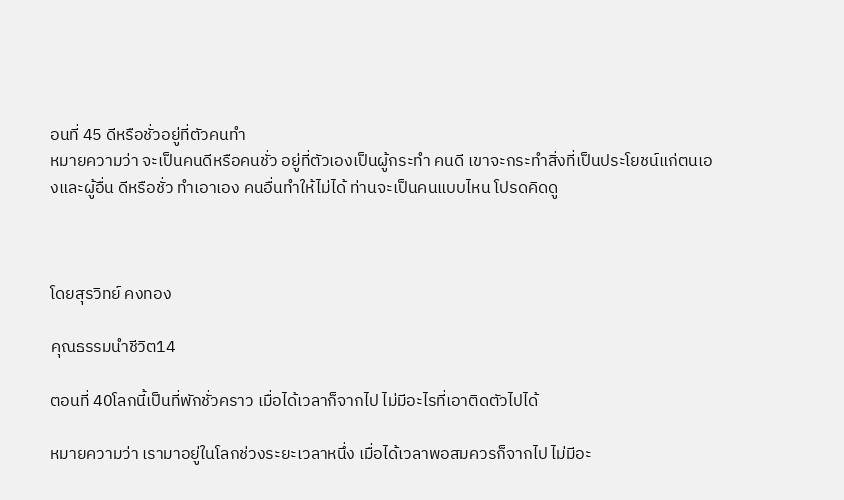อนที่ 45 ดีหรือชั่วอยู่ที่ตัวคนทำ
หมายความว่า จะเป็นคนดีหรือคนชั่ว อยู่ที่ตัวเองเป็นผู้กระทำ คนดี เขาจะกระทำสิ่งที่เป็นประโยชน์แก่ตนเองและผู้อื่น ดีหรือชั่ว ทำเอาเอง คนอื่นทำให้ไม่ได้ ท่านจะเป็นคนแบบไหน โปรดคิดดู



โดยสุรวิทย์ คงทอง

คุณธรรมนำชีวิต14

ตอนที่ 40โลกนี้เป็นที่พักชั่วคราว เมื่อได้เวลาก็จากไป ไม่มีอะไรที่เอาติดตัวไปได้

หมายความว่า เรามาอยู่ในโลกช่วงระยะเวลาหนึ่ง เมื่อได้เวลาพอสมควรก็จากไป ไม่มีอะ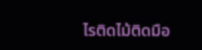ไรติดไม้ติดมือ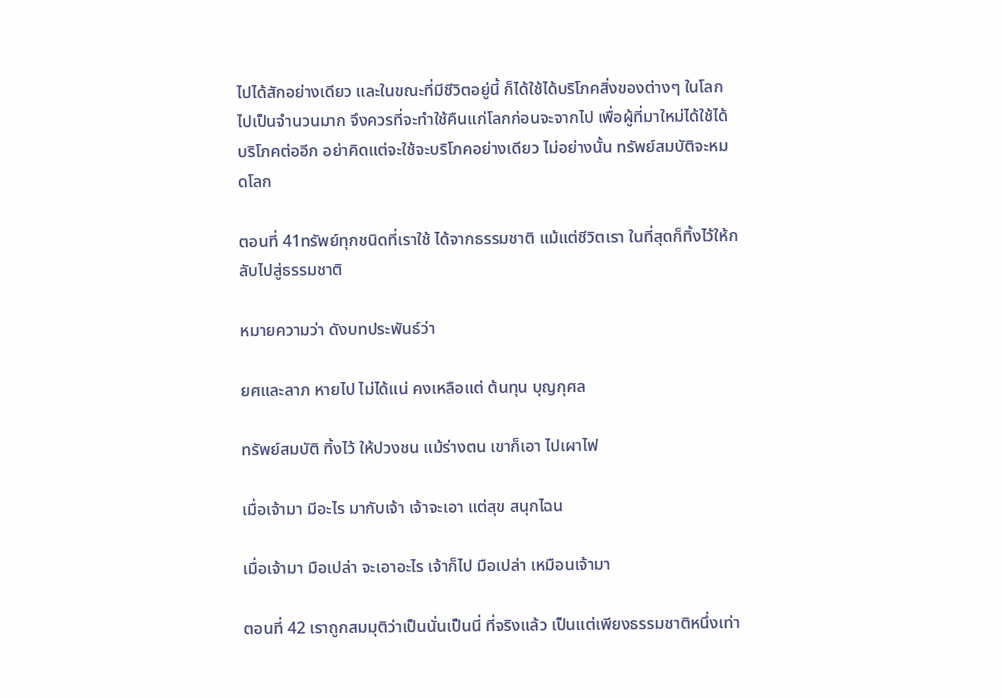ไปได้สักอย่างเดียว และในขณะที่มีชีวิตอยู่นี้ ก็ได้ใช้ได้บริโภคสิ่งของต่างๆ ในโลกไปเป็นจำนวนมาก จึงควรที่จะทำใช้คืนแก่โลกก่อนจะจากไป เพื่อผู้ที่มาใหม่ได้ใช้ได้บริโภคต่ออีก อย่าคิดแต่จะใช้จะบริโภคอย่างเดียว ไม่อย่างนั้น ทรัพย์สมบัติจะหมดโลก

ตอนที่ 41ทรัพย์ทุกชนิดที่เราใช้ ได้จากธรรมชาติ แม้แต่ชีวิตเรา ในที่สุดก็ทิ้งไว้ให้กลับไปสู่ธรรมชาติ

หมายความว่า ดังบทประพันธ์ว่า

ยศและลาภ หายไป ไม่ได้แน่ คงเหลือแต่ ต้นทุน บุญกุศล

ทรัพย์สมบัติ ทิ้งไว้ ให้ปวงชน แม้ร่างตน เขาก็เอา ไปเผาไฟ

เมื่อเจ้ามา มีอะไร มากับเจ้า เจ้าจะเอา แต่สุข สนุกไฉน

เมื่อเจ้ามา มือเปล่า จะเอาอะไร เจ้าก็ไป มือเปล่า เหมือนเจ้ามา

ตอนที่ 42 เราถูกสมมุติว่าเป็นนั่นเป็นนี่ ที่จริงแล้ว เป็นแต่เพียงธรรมชาติหนึ่งเท่า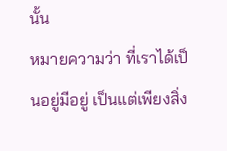นั้น
หมายความว่า ที่เราได้เป็นอยู่มีอยู่ เป็นแต่เพียงสิ่ง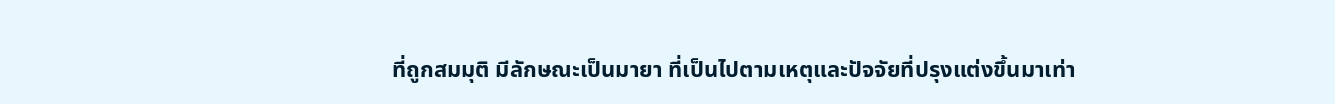ที่ถูกสมมุติ มีลักษณะเป็นมายา ที่เป็นไปตามเหตุและปัจจัยที่ปรุงแต่งขึ้นมาเท่า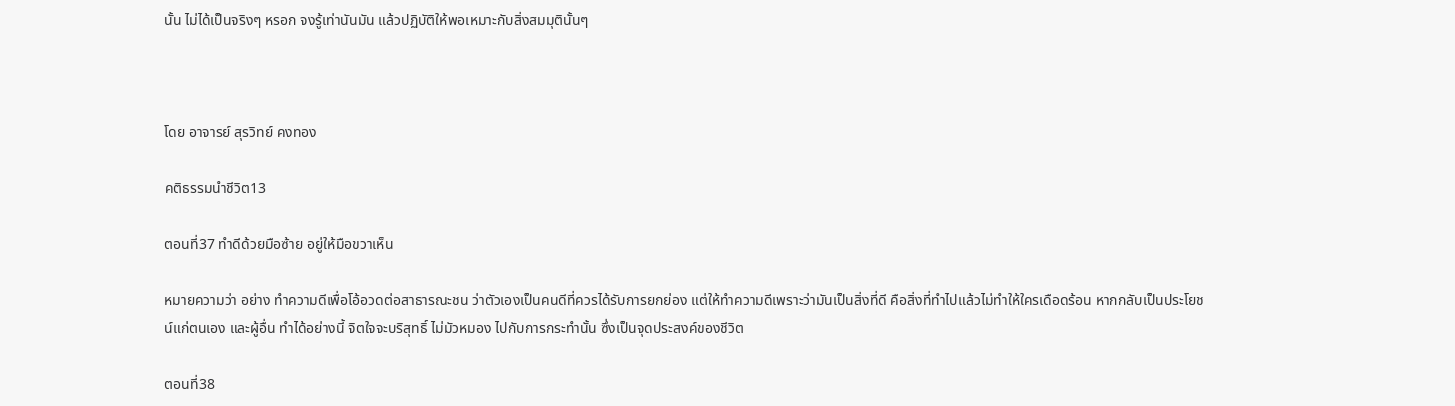นั้น ไม่ได้เป็นจริงๆ หรอก จงรู้เท่านันมัน แล้วปฏิบัติให้พอเหมาะกับสิ่งสมมุตินั้นๆ



โดย อาจารย์ สุรวิทย์ คงทอง

คติธรรมนำชีวิต13

ตอนที่37 ทำดีด้วยมือซ้าย อยู่ให้มือขวาเห็น

หมายความว่า อย่าง ทำความดีเพื่อโอ้อวดต่อสาธารณะชน ว่าตัวเองเป็นคนดีที่ควรได้รับการยกย่อง แต่ให้ทำความดีเพราะว่ามันเป็นสิ่งที่ดี คือสิ่งที่ทำไปแล้วไม่ทำให้ใครเดือดร้อน หากกลับเป็นประโยชน์แก่ตนเอง และผู้อื่น ทำได้อย่างนี้ จิตใจจะบริสุทธิ์ ไม่มัวหมอง ไปกับการกระทำนั้น ซึ่งเป็นจุดประสงค์ของชีวิต

ตอนที่38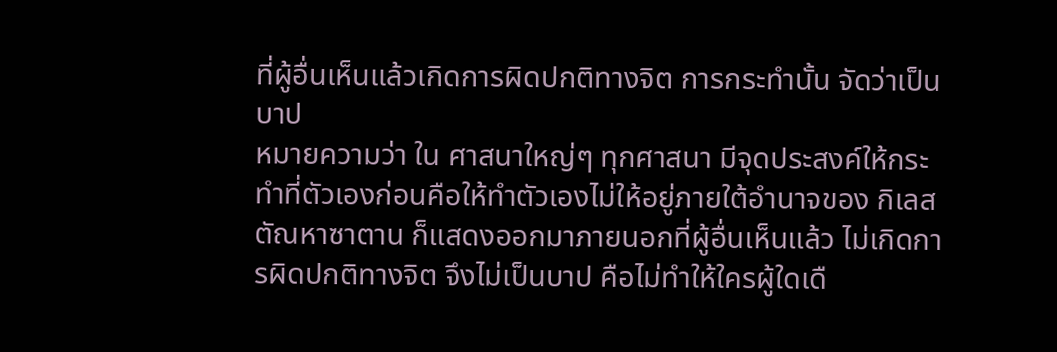ที่ผู้อื่นเห็นแล้วเกิดการผิดปกติทางจิต การกระทำนั้น จัดว่าเป็นบาป
หมายความว่า ใน ศาสนาใหญ่ๆ ทุกศาสนา มีจุดประสงค์ให้กระทำที่ตัวเองก่อนคือให้ทำตัวเองไม่ให้อยู่ภายใต้อำนาจของ กิเลสตัณหาซาตาน ก็แสดงออกมาภายนอกที่ผู้อื่นเห็นแล้ว ไม่เกิดการผิดปกติทางจิต จึงไม่เป็นบาป คือไม่ทำให้ใครผู้ใดเดื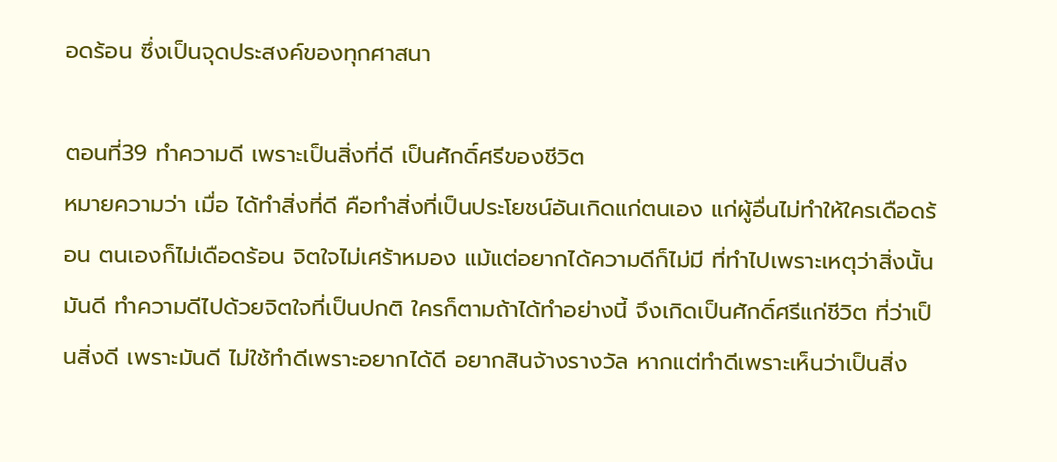อดร้อน ซึ่งเป็นจุดประสงค์ของทุกศาสนา

ตอนที่39 ทำความดี เพราะเป็นสิ่งที่ดี เป็นศักดิ์ศรีของชีวิต
หมายความว่า เมื่อ ได้ทำสิ่งที่ดี คือทำสิ่งที่เป็นประโยชน์อันเกิดแก่ตนเอง แก่ผู้อื่นไม่ทำให้ใครเดือดร้อน ตนเองก็ไม่เดือดร้อน จิตใจไม่เศร้าหมอง แม้แต่อยากได้ความดีก็ไม่มี ที่ทำไปเพราะเหตุว่าสิ่งนั้นมันดี ทำความดีไปด้วยจิตใจที่เป็นปกติ ใครก็ตามถ้าได้ทำอย่างนี้ จึงเกิดเป็นศักดิ์ศรีแก่ชีวิต ที่ว่าเป็นสิ่งดี เพราะมันดี ไม่ใช้ทำดีเพราะอยากได้ดี อยากสินจ้างรางวัล หากแต่ทำดีเพราะเห็นว่าเป็นสิ่ง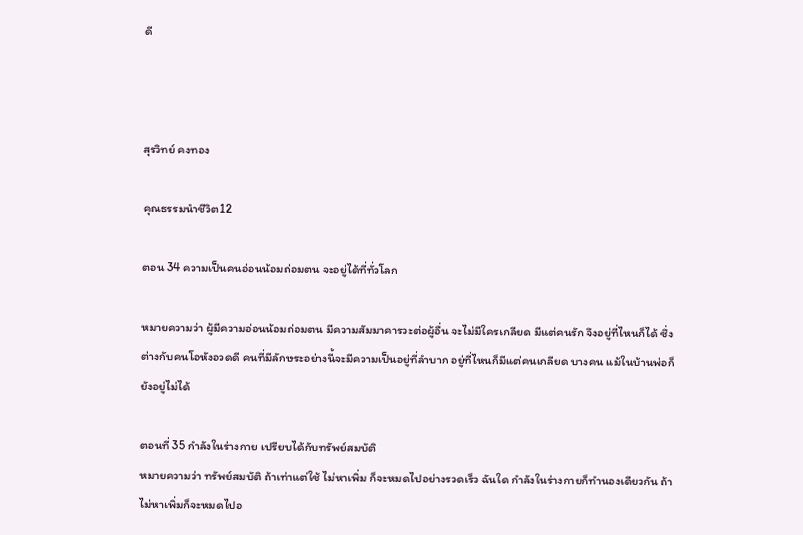ดี



สุรวิทย์ คงทอง

คุณธรรมนำชีวิต12

ตอน 34 ความเป็นคนอ่อนน้อมถ่อมตน จะอยู่ได้ที่ทั่วโลก

หมายความว่า ผู้มีความอ่อนน้อมถ่อมตน มีความสัมมาคารวะต่อผู้อื่น จะไม่มีใครเกลียด มีแต่คนรัก จึงอยู่ที่ไหนก็ได้ ซึ่งต่างกับคนโอหังอวดดี คนที่มีลักษระอย่างนี้จะมีความเป็นอยู่ที่ลำบาก อยู่ที่ไหนก็มีแต่คนเกลียด บางคน แม้ในบ้านพ่อก็ยังอยู่ไม่ได้

ตอนที่ 35 กำลังในร่างกาย เปรียบได้กับทรัพย์สมบัติ
หมายความว่า ทรัพย์สมบัติ ถ้าเท่าแต่ใช้ ไม่หาเพิ่ม ก็จะหมดไปอย่างรวดเร็ว ฉันใด กำลังในร่างกายก็ทำนองเดียวกัน ถ้าไม่หาเพิ่มก็จะหมดไปอ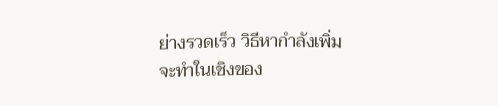ย่างรวดเร็ว วิธีหากำลังเพิ่ม จะทำในเชิงของ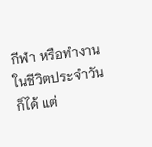กีฬา หรือทำงานในชีวิตประจำวันก็ได้ แต่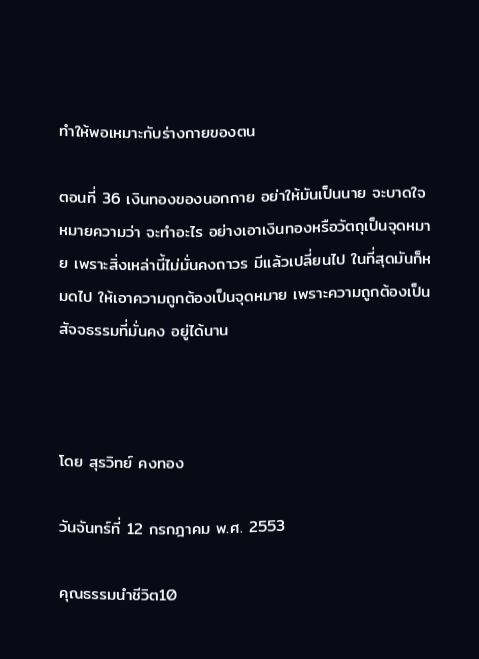ทำให้พอเหมาะกับร่างกายของตน

ตอนที่ 36 เงินทองของนอกกาย อย่าให้มันเป็นนาย จะบาดใจ
หมายความว่า จะทำอะไร อย่างเอาเงินทองหรือวัตถุเป็นจุดหมาย เพราะสิ่งเหล่านี้ไม่มั่นคงถาวร มีแล้วเปลี่ยนไป ในที่สุดมันก็หมดไป ให้เอาความถูกต้องเป็นจุดหมาย เพราะความถูกต้องเป็นสัจจธรรมที่มั่นคง อยู่ได้นาน



โดย สุรวิทย์ คงทอง

วันจันทร์ที่ 12 กรกฎาคม พ.ศ. 2553

คุณธรรมนำชีวิต10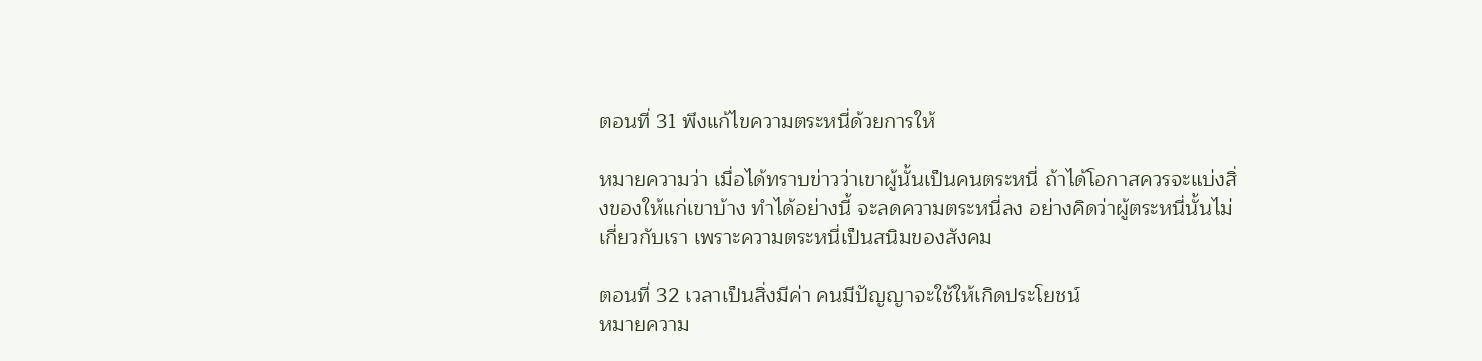ตอนที่ 31 พึงแก้ไขความตระหนี่ด้วยการให้

หมายความว่า เมื่อได้ทราบข่าวว่าเขาผู้นั้นเป็นคนตระหนี่ ถ้าได้โอกาสควรจะแบ่งสิ่งของให้แก่เขาบ้าง ทำได้อย่างนี้ จะลดความตระหนี่ลง อย่างคิดว่าผู้ตระหนี่นั้นไม่เกี่ยวกับเรา เพราะความตระหนี่เป็นสนิมของสังคม

ตอนที่ 32 เวลาเป็นสิ่งมีค่า คนมีปัญญาจะใช้ให้เกิดประโยชน์
หมายความ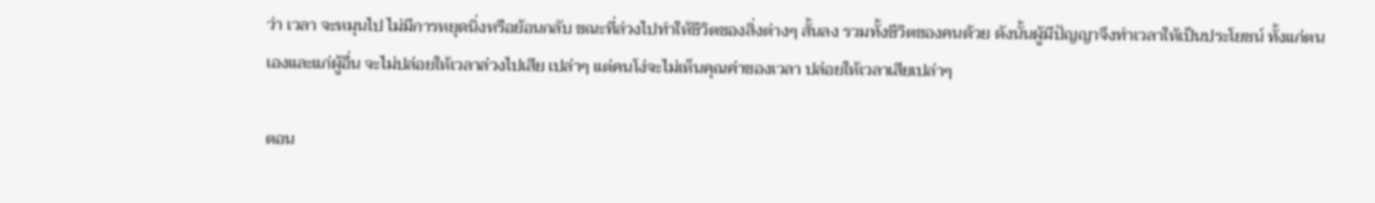ว่า เวลา จะหมุนไป ไม่มีการหยุดนิ่งหรือย้อนกลับ ขณะที่ล่วงไปทำให้ชีวิตของสิ่งต่างๆ สั้นลง รวมทั้งชีวิตของคนด้วย ดังนั้นผู้มีปัญญาจึงทำเวลาให้เป็นประโยชน์ ทั้งแก่ตนเองและแก่ผู้อื่น จะไม่ปล่อยให้เวลาล่วงไปเสีย เปล่าๆ แต่คนโง่จะไม่เห็นคุณค่าของเวลา ปล่อยให้เวลาเสียเปล่าๆ

ตอน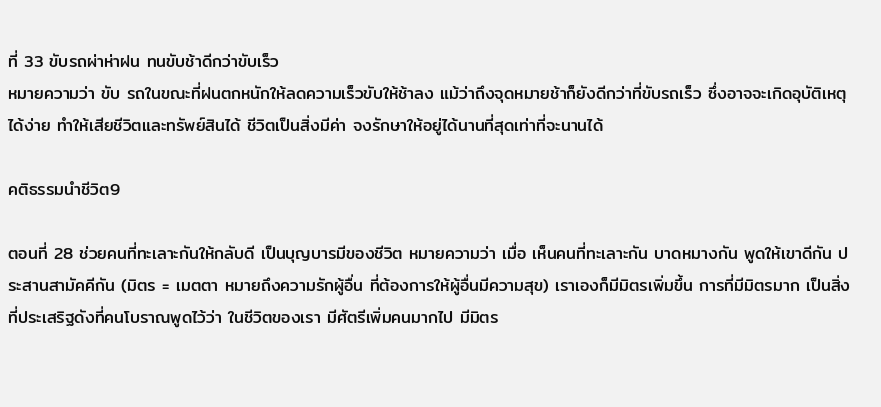ที่ 33 ขับรถผ่าห่าฝน ทนขับช้าดีกว่าขับเร็ว
หมายความว่า ขับ รถในขณะที่ฝนตกหนักให้ลดความเร็วขับให้ช้าลง แม้ว่าถึงจุดหมายช้าก็ยังดีกว่าที่ขับรถเร็ว ซึ่งอาจจะเกิดอุบัติเหตุได้ง่าย ทำให้เสียชีวิตและทรัพย์สินได้ ชีวิตเป็นสิ่งมีค่า จงรักษาให้อยู่ได้นานที่สุดเท่าที่จะนานได้

คติธรรมนำชีวิต9

ตอนที่ 28 ช่วยคนที่ทะเลาะกันให้กลับดี เป็นบุญบารมีของชีวิต หมายความว่า เมื่อ เห็นคนที่ทะเลาะกัน บาดหมางกัน พูดให้เขาดีกัน ประสานสามัคคีกัน (มิตร = เมตตา หมายถึงความรักผู้อื่น ที่ต้องการให้ผู้อื่นมีความสุข) เราเองก็มีมิตรเพิ่มขึ้น การที่มีมิตรมาก เป็นสิ่งที่ประเสริฐดังที่คนโบราณพูดไว้ว่า ในชีวิตของเรา มีศัตรีเพิ่มคนมากไป มีมิตร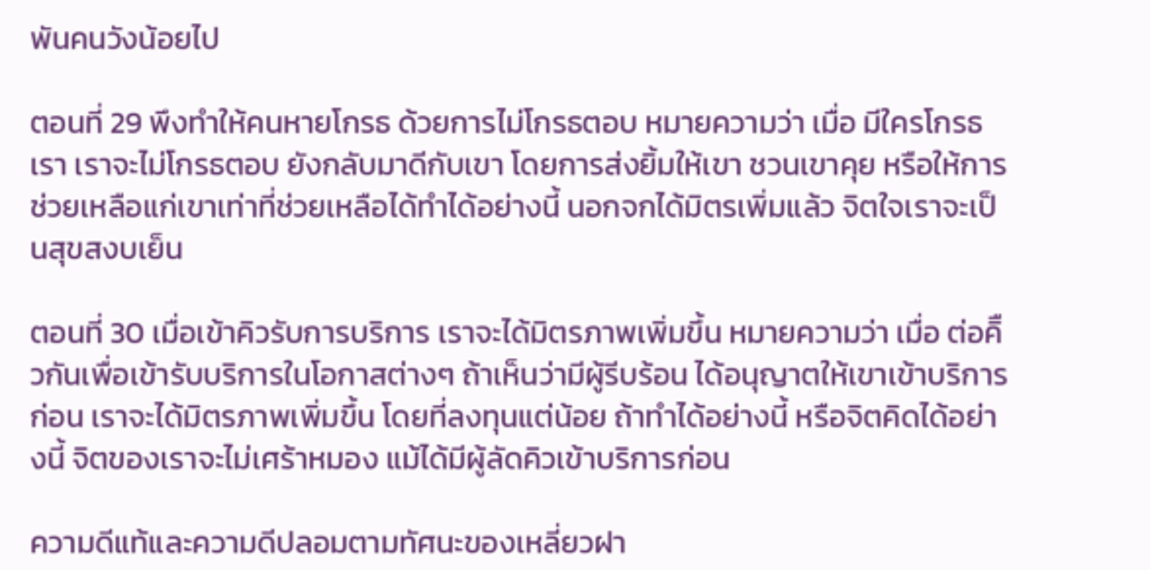พันคนวังน้อยไป

ตอนที่ 29 พึงทำให้คนหายโกรธ ด้วยการไม่โกรธตอบ หมายความว่า เมื่อ มีใครโกรธเรา เราจะไม่โกรธตอบ ยังกลับมาดีกับเขา โดยการส่งยิ้มให้เขา ชวนเขาคุย หรือให้การช่วยเหลือแก่เขาเท่าที่ช่วยเหลือได้ทำได้อย่างนี้ นอกจกได้มิตรเพิ่มแล้ว จิตใจเราจะเป็นสุขสงบเย็น

ตอนที่ 30 เมื่อเข้าคิวรับการบริการ เราจะได้มิตรภาพเพิ่มขึ้น หมายความว่า เมื่อ ต่อคิืวกันเพื่อเข้ารับบริการในโอกาสต่างๆ ถ้าเห็นว่ามีผู้รีบร้อน ได้อนุญาตให้เขาเข้าบริการก่อน เราจะได้มิตรภาพเพิ่มขึ้น โดยที่ลงทุนแต่น้อย ถ้าทำได้อย่างนี้ หรือจิตคิดได้อย่างนี้ จิตของเราจะไม่เศร้าหมอง แม้ได้มีผู้ลัดคิวเข้าบริการก่อน

ความดีแท้และความดีปลอมตามทัศนะของเหลี่ยวฝา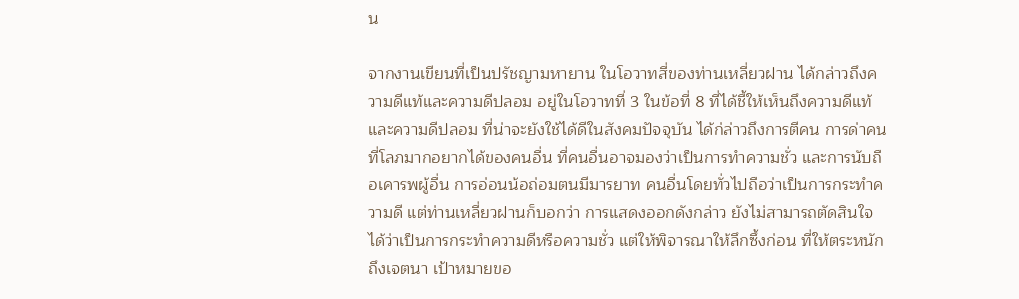น

จากงานเขียนที่เป็นปรัชญามหายาน ในโอวาทสี่ของท่านเหลี่ยวฝาน ได้กล่าวถึงความดีแท้และความดีปลอม อยู่ในโอวาทที่ 3 ในข้อที่ 8 ที่ได้ชี้ให้เห็นถึงความดีแท้และความดีปลอม ที่น่าจะยังใช้ได้ดีในสังคมปัจจุบัน ได้ก่ล่าวถึงการตีคน การด่าคนที่โลภมากอยากได้ของคนอื่น ที่คนอื่นอาจมองว่าเป็นการทำความชั่ว และการนับถือเคารพผู้อื่น การอ่อนน้อถ่อมตนมีมารยาท คนอื่นโดยทั่วไปถือว่าเป็นการกระทำความดี แต่ท่านเหลี่ยวฝานก็บอกว่า การแสดงออกดังกล่าว ยังไม่สามารถตัดสินใจได้ว่าเป็นการกระทำความดีหรือความชั่ว แต่ให้พิจารณาให้ลึกซึ้งก่อน ที่ให้ตระหนักถึงเจตนา เป้าหมายขอ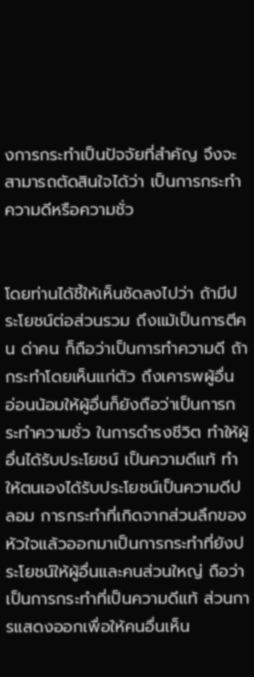งการกระทำเป็นปัจจัยที่สำคัญ จึงจะสามารถตัดสินใจได้ว่า เป็นการกระทำความดีหรือความชั่ว


โดยท่านได้ชี้ให้เห็นชัดลงไปว่า ถ้ามีประโยชน์ต่อส่วนรวม ถึงแม้เป็นการตีคน ด่าคน ก็ถือว่าเป็นการทำความดี ถ้ากระทำโดยเห็นแก่ตัว ถึงเคารพผู้อื่น อ่อนน้อมให้ผู้อื่นก็ยังถือว่าเป็นการกระทำความชั่ว ในการดำรงชีวิต ทำให้ผู้อื่นได้รับประโยชน์ เป็นความดีแท้ ทำให้ตนเองได้รับประโยชน์เป็นความดีปลอม การกระทำที่เกิดจากส่วนลึกของหัวใจแล้วออกมาเป็นการกระทำที่ยังประโยชน์ให้ผู้อื่นและคนส่วนใหญ่ ถือว่าเป็นการกระทำที่เป็นความดีแท้ ส่วนการแสดงออกเพื่อให้คนอื่นเห็น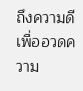ถึงความดี เพื่ออวดความ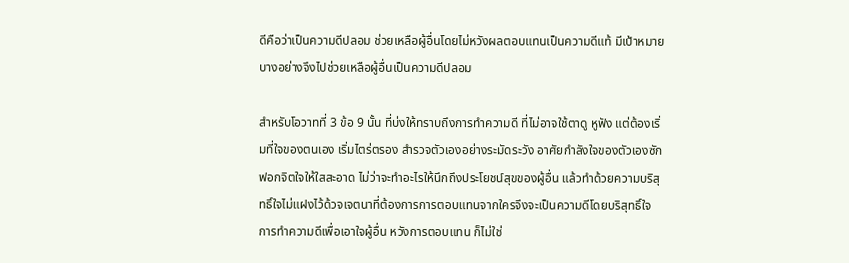ดีคือว่าเป็นความดีปลอม ช่วยเหลือผู้อื่นโดยไม่หวังผลตอบแทนเป็นความดีแท้ มีเป้าหมายบางอย่างจึงไปช่วยเหลือผู้อื่นเป็นความดีปลอม

สำหรับโอวาทที่ 3 ข้อ 9 นั้น ที่บ่งให้ทราบถึงการทำความดี ที่ไม่อาจใช้ตาดู หูฟัง แต่ต้องเริ่มที่ใจของตนเอง เริ่มไตร่ตรอง สำรวจตัวเองอย่างระมัดระวัง อาศัยกำลังใจของตัวเองซักฟอกจิตใจให้ใสสะอาด ไม่ว่าจะทำอะไรให้นึกถึงประโยชน์สุขของผู้อื่น แล้วทำด้วยความบริสุทธิ์ใจไม่แฝงไว้ด้วจเจตนาที่ต้องการการตอบแทนจากใครจึงจะเป็นความดีโดยบริสุทธิ์ใจ การทำความดีเพื่อเอาใจผู้อื่น หวังการตอบแทน ก็ไม่ใช่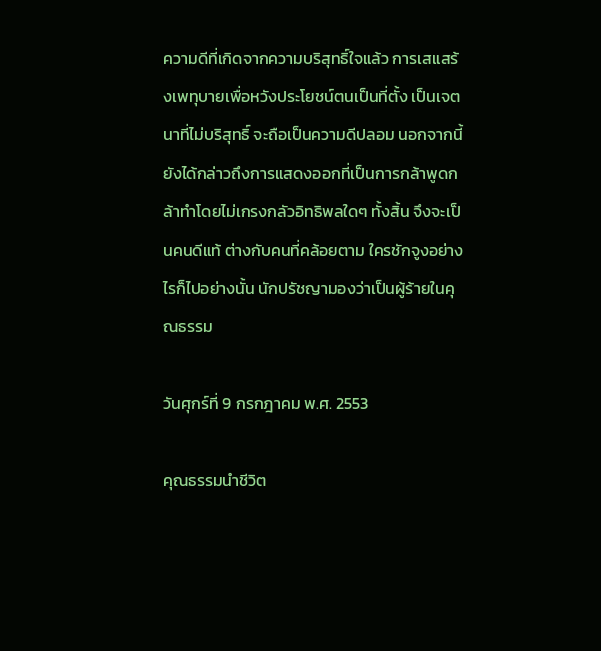ความดีที่เกิดจากความบริสุทธิ์ใจแล้ว การเสแสร้งเพทุบายเพื่อหวังประโยชน์ตนเป็นที่ตั้ง เป็นเจตนาที่ไม่บริสุทธิ์ จะถือเป็นความดีปลอม นอกจากนี้ยังได้กล่าวถึงการแสดงออกที่เป็นการกล้าพูดกล้าทำโดยไม่เกรงกลัวอิทธิพลใดๆ ทั้งสิ้น จึงจะเป็นคนดีแท้ ต่างกับคนที่คล้อยตาม ใครชักจูงอย่างไรก็ไปอย่างนั้น นักปรัชญามองว่าเป็นผู้ร้ายในคุณธรรม

วันศุกร์ที่ 9 กรกฎาคม พ.ศ. 2553

คุณธรรมนำชีวิต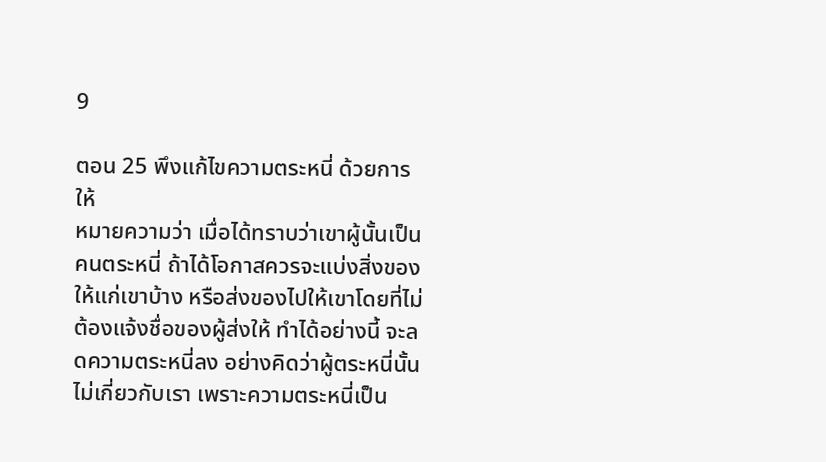9

ตอน 25 พึงแก้ไขความตระหนี่ ด้วยการให้
หมายความว่า เมื่อได้ทราบว่าเขาผู้นั้นเป็นคนตระหนี่ ถ้าได้โอกาสควรจะแบ่งสิ่งของให้แก่เขาบ้าง หรือส่งของไปให้เขาโดยที่ไม่ต้องแจ้งชื่อของผู้ส่งให้ ทำได้อย่างนี้ จะลดความตระหนี่ลง อย่างคิดว่าผู้ตระหนี่นั้นไม่เกี่ยวกับเรา เพราะความตระหนี่เป็น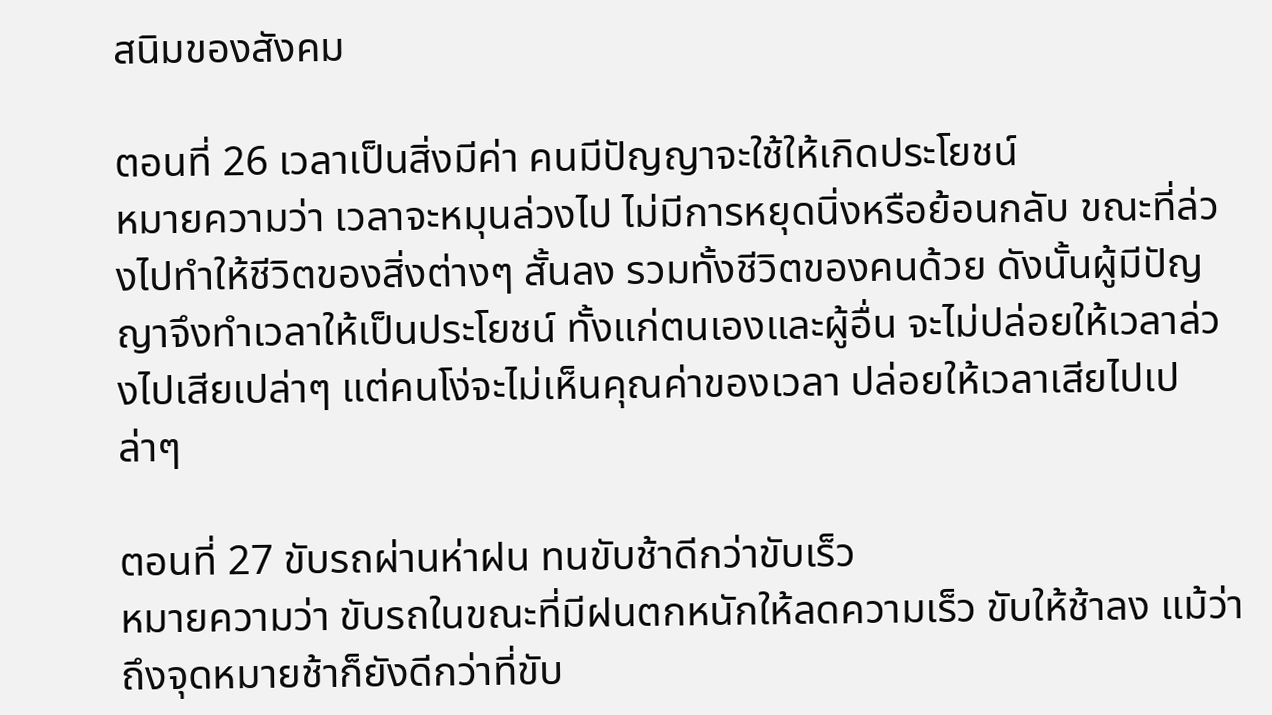สนิมของสังคม

ตอนที่ 26 เวลาเป็นสิ่งมีค่า คนมีปัญญาจะใช้ให้เกิดประโยชน์
หมายความว่า เวลาจะหมุนล่วงไป ไม่มีการหยุดนิ่งหรือย้อนกลับ ขณะที่ล่วงไปทำให้ชีวิตของสิ่งต่างๆ สั้นลง รวมทั้งชีวิตของคนด้วย ดังนั้นผู้มีปัญญาจึงทำเวลาให้เป็นประโยชน์ ทั้งแก่ตนเองและผู้อื่น จะไม่ปล่อยให้เวลาล่วงไปเสียเปล่าๆ แต่คนโง่จะไม่เห็นคุณค่าของเวลา ปล่อยให้เวลาเสียไปเปล่าๆ

ตอนที่ 27 ขับรถผ่านห่าฝน ทนขับช้าดีกว่าขับเร็ว
หมายความว่า ขับรถในขณะที่มีฝนตกหนักให้ลดความเร็ว ขับให้ช้าลง แม้ว่าถึงจุดหมายช้าก็ยังดีกว่าที่ขับ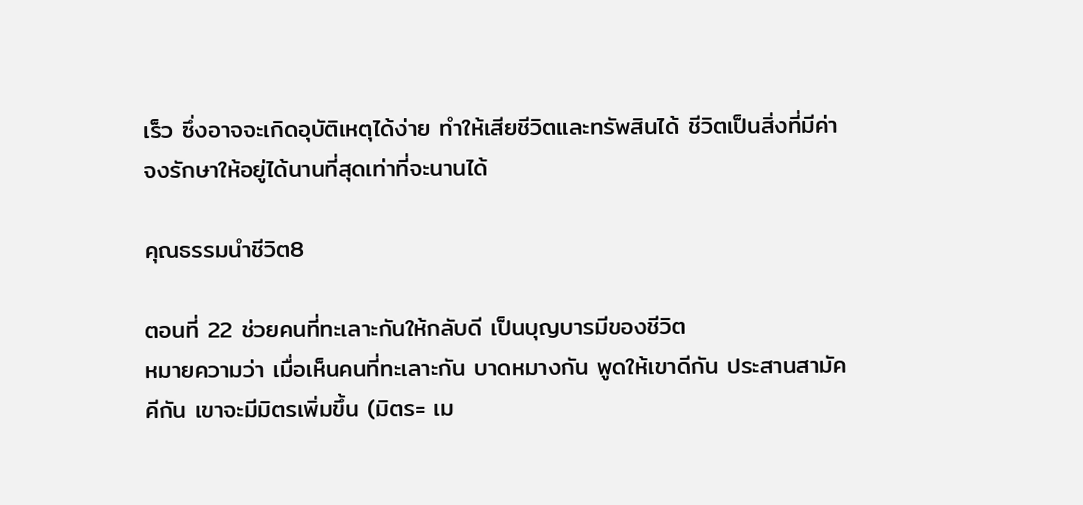เร็ว ซึ่งอาจจะเกิดอุบัติเหตุได้ง่าย ทำให้เสียชีวิตและทรัพสินได้ ชีวิตเป็นสิ่งที่มีค่า จงรักษาให้อยู่ได้นานที่สุดเท่าที่จะนานได้

คุณธรรมนำชีวิต8

ตอนที่ 22 ช่วยคนที่ทะเลาะกันให้กลับดี เป็นบุญบารมีของชีวิต
หมายความว่า เมื่อเห็นคนที่ทะเลาะกัน บาดหมางกัน พูดให้เขาดีกัน ประสานสามัคคีกัน เขาจะมีมิตรเพิ่มขึ้น (มิตร= เม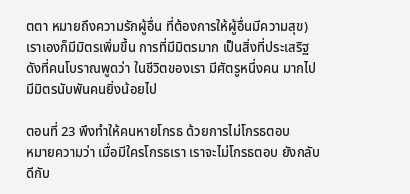ตตา หมายถึงความรักผู้อื่น ที่ต้องการให้ผู้อื่นมีความสุข) เราเองก็มีมิตรเพิ่มขึ้น การที่มีมิตรมาก เป็นสิ่งที่ประเสริฐ ดังที่คนโบราณพูดว่า ในชีวิตของเรา มีศัตรูหนึ่งคน มากไป มีมิตรนับพันคนยิ่งน้อยไป

ตอนที่ 23 พึงทำให้คนหายโกรธ ด้วยการไม่โกรธตอบ
หมายความว่า เมื่อมีใครโกรธเรา เราจะไม่โกรธตอบ ยังกลับดีกับ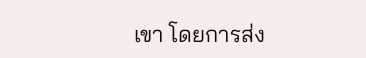เขา โดยการส่ง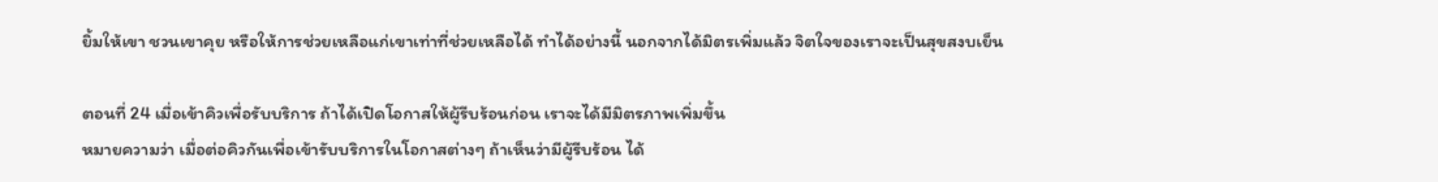ยิ้มให้เขา ชวนเขาคุย หรือให้การช่วยเหลือแก่เขาเท่าที่ช่วยเหลือได้ ทำได้อย่างนี้ นอกจากได้มิตรเพิ่มแล้ว จิตใจของเราจะเป็นสุขสงบเย็น

ตอนที่ 24 เมื่อเข้าคิวเพื่อรับบริการ ถ้าได้เปิดโอกาสให้ผู้รีบร้อนก่อน เราจะได้มีมิตรภาพเพิ่มขึ้น
หมายความว่า เมื่อต่อคิวกันเพื่อเข้ารับบริการในโอกาสต่างๆ ถ้าเห็นว่ามีผู้รีบร้อน ได้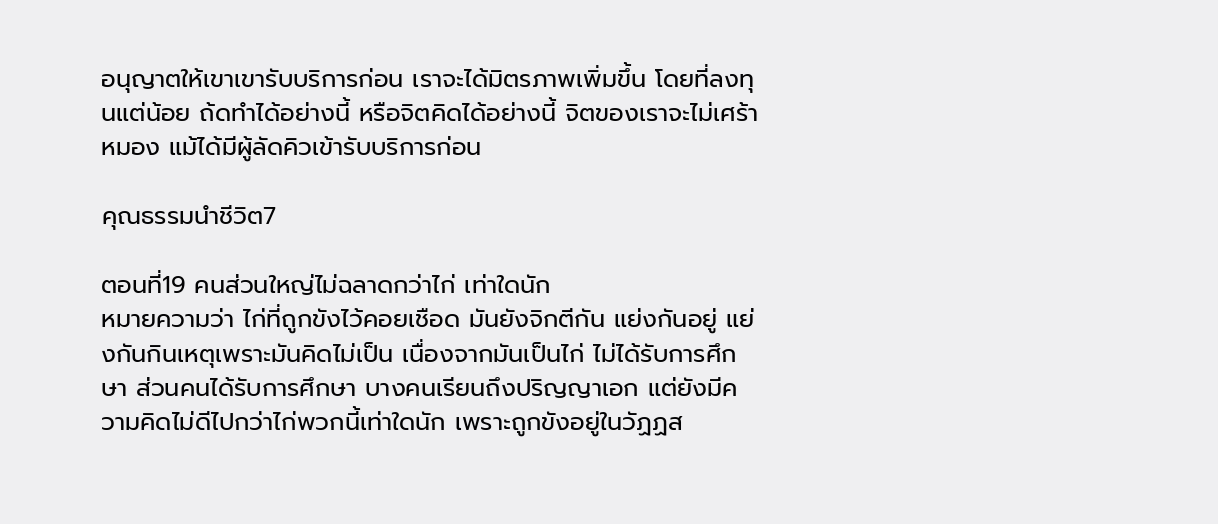อนุญาตให้เขาเขารับบริการก่อน เราจะได้มิตรภาพเพิ่มขึ้น โดยที่ลงทุนแต่น้อย ถ้ดทำได้อย่างนี้ หรือจิตคิดได้อย่างนี้ จิตของเราจะไม่เศร้าหมอง แม้ได้มีผู้ลัดคิวเข้ารับบริการก่อน

คุณธรรมนำชีวิต7

ตอนที่19 คนส่วนใหญ่ไม่ฉลาดกว่าไก่ เท่าใดนัก
หมายความว่า ไก่ที่ถูกขังไว้คอยเชือด มันยังจิกตีกัน แย่งกันอยู่ แย่งกันกินเหตุเพราะมันคิดไม่เป็น เนื่องจากมันเป็นไก่ ไม่ได้รับการศึกษา ส่วนคนได้รับการศึกษา บางคนเรียนถึงปริญญาเอก แต่ยังมีความคิดไม่ดีไปกว่าไก่พวกนี้เท่าใดนัก เพราะถูกขังอยู่ในวัฏฏส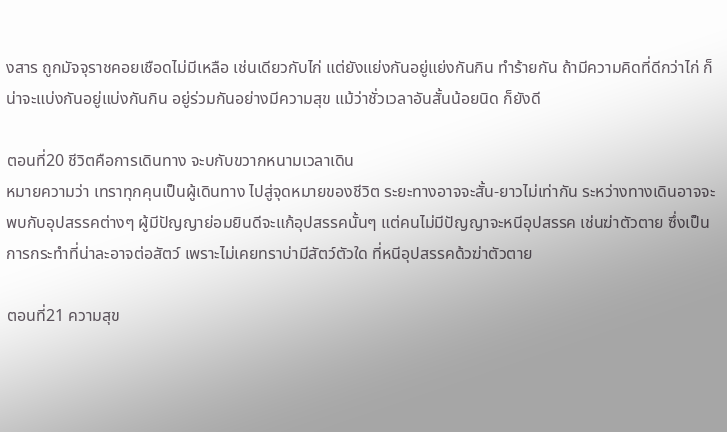งสาร ถูกมัจจุราชคอยเชือดไม่มีเหลือ เช่นเดียวกับไก่ แต่ยังแย่งกันอยู่แย่งกันกิน ทำร้ายกัน ถ้ามีความคิดที่ดีกว่าไก่ ก็น่าจะแบ่งกันอยู่แบ่งกันกิน อยู่ร่วมกันอย่างมีความสุข แม้ว่าชั่วเวลาอันสั้นน้อยนิด ก็ยังดี

ตอนที่20 ชีวิตคือการเดินทาง จะบกับขวากหนามเวลาเดิน
หมายความว่า เทราทุกคุนเป็นผู้เดินทาง ไปสู่จุดหมายของชีวิต ระยะทางอาจจะสั้น-ยาวไม่เท่ากัน ระหว่างทางเดินอาจจะพบกับอุปสรรคต่างๆ ผู้มีปัญญาย่อมยินดีจะแก้อุปสรรคนั้นๆ แต่คนไม่มีปัญญาจะหนีอุปสรรค เช่นฆ่าตัวตาย ซึ่งเป็นการกระทำที่น่าละอาจต่อสัตว์ เพราะไม่เคยทราบ่ามีสัตว์ตัวใด ที่หนีอุปสรรคด้วฆ่าตัวตาย

ตอนที่21 ความสุข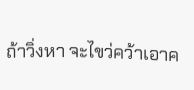ถ้าวิ่งหา จะไขว่คว้าเอาค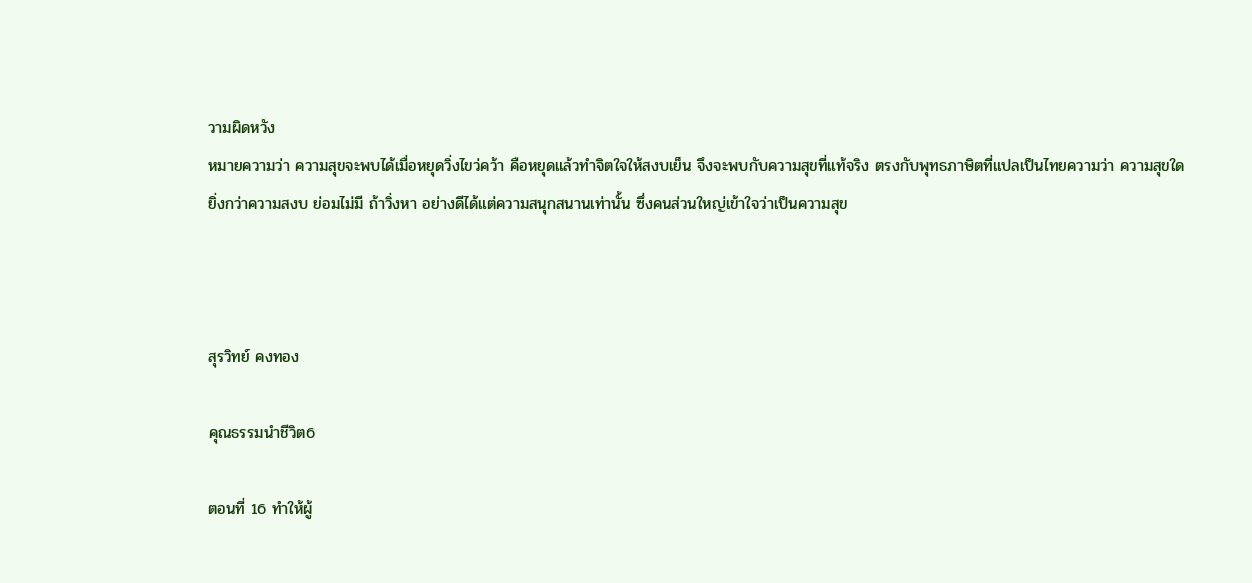วามผิดหวัง
หมายความว่า ความสุขจะพบได้เมื่อหยุดวิ่งไขว่คว้า คือหยุดแล้วทำจิตใจให้สงบเย็น จึงจะพบกับความสุขที่แท้จริง ตรงกับพุทธภาษิตที่แปลเป็นไทยความว่า ความสุขใด ยิ่งกว่าความสงบ ย่อมไม่มี ถ้าวิ่งหา อย่างดีได้แต่ความสนุกสนานเท่านั้น ซึ่งคนส่วนใหญ่เข้าใจว่าเป็นความสุข



สุรวิทย์ คงทอง

คุณธรรมนำชีวิต6

ตอนที่ 16 ทำให้ผู้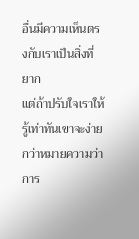อื่นมีความเห็นตรงกับเราเป็นสิ่งที่ยาก
แต่ถ้าปรับใจเราให้รู้เท่าทันเขาจะง่ายกว่าหมายความว่า การ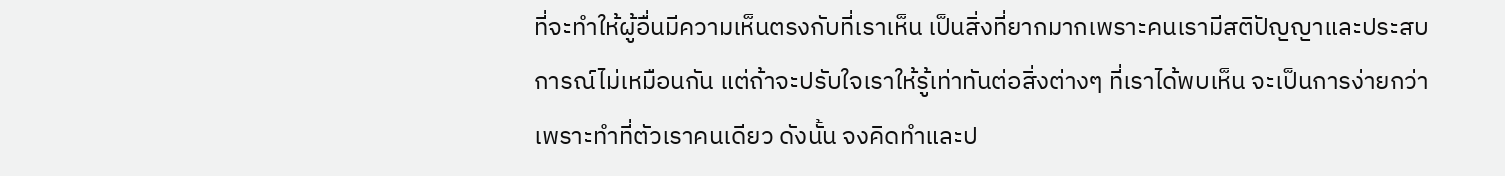ที่จะทำให้ผู้อื่นมีความเห็นตรงกับที่เราเห็น เป็นสิ่งที่ยากมากเพราะคนเรามีสติปัญญาและประสบการณ์ไม่เหมือนกัน แต่ถ้าจะปรับใจเราให้รู้เท่าทันต่อสิ่งต่างๆ ที่เราได้พบเห็น จะเป็นการง่ายกว่า เพราะทำที่ตัวเราคนเดียว ดังนั้น จงคิดทำและป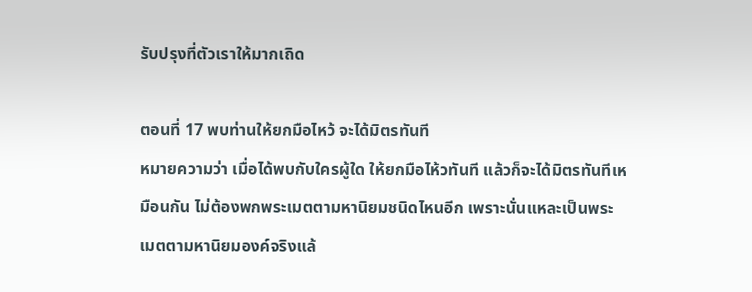รับปรุงที่ตัวเราให้มากเถิด

ตอนที่ 17 พบท่านให้ยกมือไหว้ จะได้มิตรทันที
หมายความว่า เมื่อได้พบกับใครผู้ใด ให้ยกมือไห้วทันที แล้วก็จะได้มิตรทันทีเหมือนกัน ไม่ต้องพกพระเมตตามหานิยมชนิดไหนอีก เพราะนั่นแหละเป็นพระเมตตามหานิยมองค์จริงแล้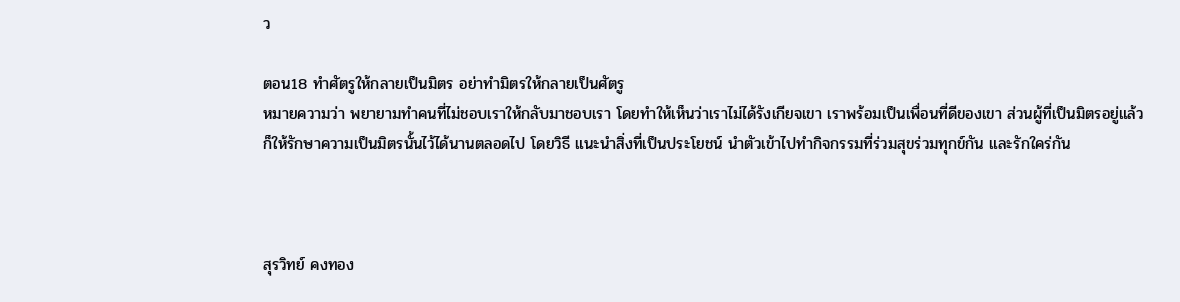ว

ตอน18 ทำศัตรูให้กลายเป็นมิตร อย่าทำมิตรให้กลายเป็นศัตรู
หมายความว่า พยายามทำคนที่ไม่ชอบเราให้กลับมาชอบเรา โดยทำให้เห็นว่าเราไม่ได้รังเกียจเขา เราพร้อมเป็นเพื่อนที่ดีของเขา ส่วนผู้ที่เป็นมิตรอยู่แล้ว ก็ให้รักษาความเป็นมิตรนั้นไว้ได้นานตลอดไป โดยวิธี แนะนำสิ่งที่เป็นประโยชน์ นำตัวเข้าไปทำกิจกรรมที่ร่วมสุขร่วมทุกข์กัน และรักใคร่กัน



สุรวิทย์ คงทอง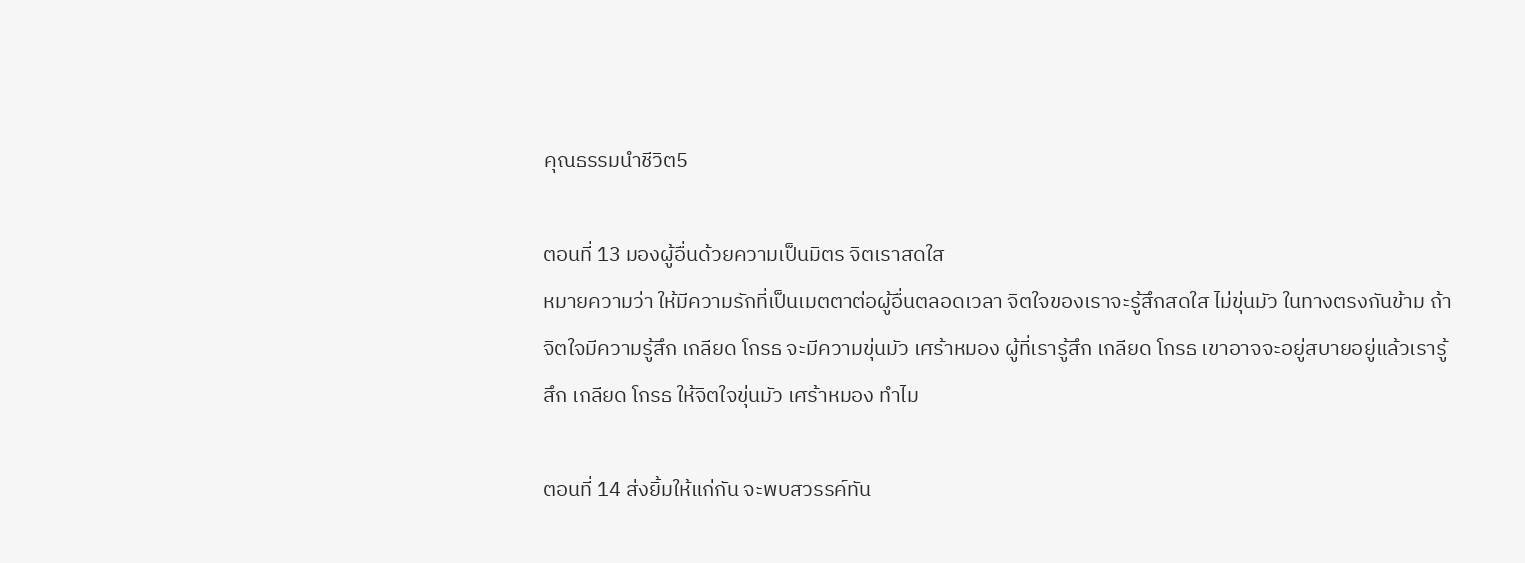คุณธรรมนำชีวิต5

ตอนที่ 13 มองผู้อื่นด้วยความเป็นมิตร จิตเราสดใส
หมายความว่า ให้มีความรักที่เป็นเมตตาต่อผู้อื่นตลอดเวลา จิตใจของเราจะรู้สึกสดใส ไม่ขุ่นมัว ในทางตรงกันข้าม ถ้าจิตใจมีความรู้สึก เกลียด โกรธ จะมีความขุ่นมัว เศร้าหมอง ผู้ที่เรารู้สึก เกลียด โกรธ เขาอาจจะอยู่สบายอยู่แล้วเรารู้สึก เกลียด โกรธ ให้จิตใจขุ่นมัว เศร้าหมอง ทำไม

ตอนที่ 14 ส่งยิ้มให้แก่กัน จะพบสวรรค์ทัน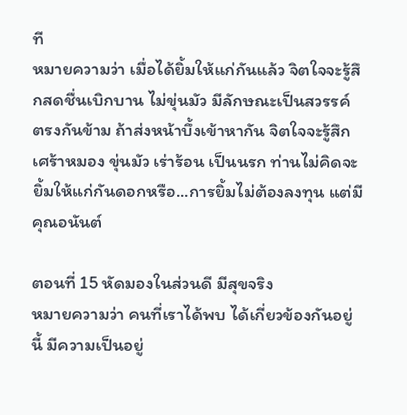ที
หมายความว่า เมื่อได้ยิ้มให้แก่กันแล้ว จิตใจจะรู้สึกสดชื่นเบิกบาน ไม่ขุ่นมัว มีลักษณะเป็นสวรรค์ ตรงกันข้าม ถ้าส่งหน้าบึ้งเข้าหากัน จิตใจจะรู้สึกเศร้าหมอง ขุ่นมัว เร่าร้อน เป็นนรก ท่านไม่คิดจะยิ้มให้แก่กันดอกหรือ...การยิ้มไม่ต้องลงทุน แต่มีคุณอนันต์

ตอนที่ 15 หัดมองในส่วนดี มีสุขจริง
หมายความว่า คนที่เราได้พบ ได้เกี่ยวข้องกันอยู่นี้ มีความเป็นอยู่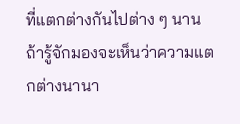ที่แตกต่างกันไปต่าง ๆ นาน ถ้ารู้จักมองจะเห็นว่าความแตกต่างนานา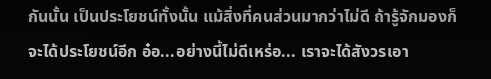กันนั้น เป็นประโยชน์ทั้งนั้น แม้สิ่งที่คนส่วนมากว่าไม่ดี ถ้ารู้จักมองก็จะได้ประโยชน์อีก อ๋อ...อย่างนี้ไม่ดีเหร่อ... เราจะได้สังวรเอา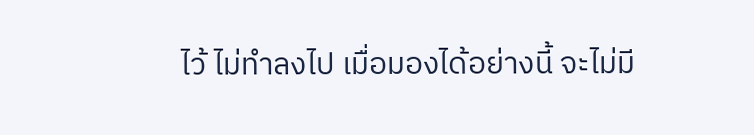ไว้ ไม่ทำลงไป เมื่อมองได้อย่างนี้ จะไม่มี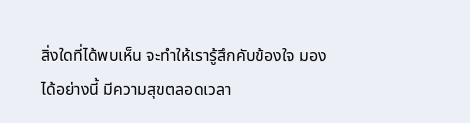สิ่งใดที่ได้พบเห็น จะทำให้เรารู้สึกคับข้องใจ มองได้อย่างนี้ มีความสุขตลอดเวลา